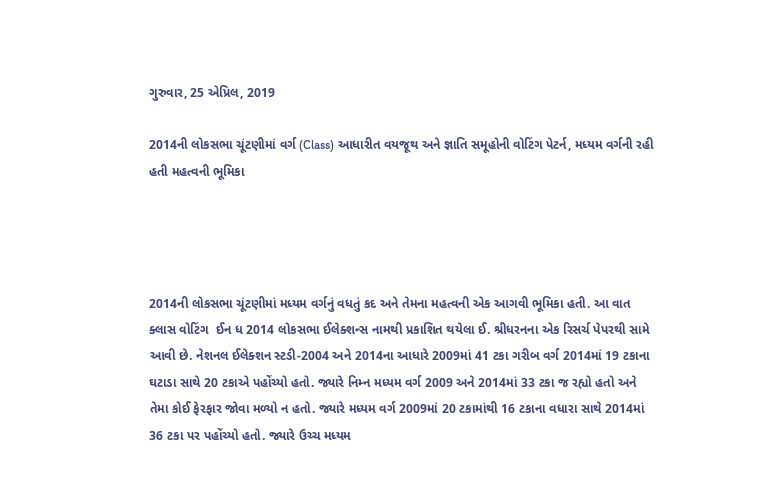ગુરુવાર, 25 એપ્રિલ, 2019

2014ની લોકસભા ચૂંટણીમાં વર્ગ (Class) આધારીત વયજૂથ અને જ્ઞાતિ સમૂહોની વોટિંગ પેટર્ન, મધ્યમ વર્ગની રહી હતી મહત્વની ભૂમિકા




2014ની લોકસભા ચૂંટણીમાં મધ્યમ વર્ગનું વધતું કદ અને તેમના મહત્વની એક આગવી ભૂમિકા હતી. આ વાત ક્લાસ વોટિંગ  ઈન ધ 2014 લોકસભા ઈલેક્શન્સ નામથી પ્રકાશિત થયેલા ઈ. શ્રીધરનના એક રિસર્ચ પેપરથી સામે આવી છે. નેશનલ ઈલેક્શન સ્ટડી-2004 અને 2014ના આધારે 2009માં 41 ટકા ગરીબ વર્ગ 2014માં 19 ટકાના ઘટાડા સાથે 20 ટકાએ પહોંચ્યો હતો. જ્યારે નિમ્ન મધ્યમ વર્ગ 2009 અને 2014માં 33 ટકા જ રહ્યો હતો અને તેમા કોઈ ફેરફાર જોવા મળ્યો ન હતો. જ્યારે મધ્યમ વર્ગ 2009માં 20 ટકામાંથી 16 ટકાના વધારા સાથે 2014માં 36 ટકા પર પહોંચ્યો હતો. જ્યારે ઉચ્ચ મધ્યમ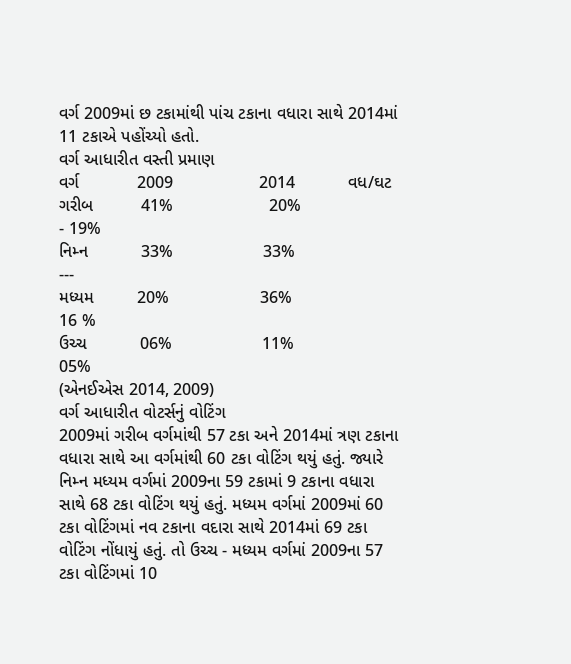વર્ગ 2009માં છ ટકામાંથી પાંચ ટકાના વધારા સાથે 2014માં 11 ટકાએ પહોંચ્યો હતો.
વર્ગ આધારીત વસ્તી પ્રમાણ
વર્ગ            2009                  2014           વધ/ઘટ
ગરીબ          41%                    20%                      - 19%
નિમ્ન           33%                   33%                      ---
મધ્યમ         20%                   36%                      16 %
ઉચ્ચ           06%                   11%                        05%
(એનઈએસ 2014, 2009)
વર્ગ આધારીત વોટર્સનું વોટિંગ
2009માં ગરીબ વર્ગમાંથી 57 ટકા અને 2014માં ત્રણ ટકાના વધારા સાથે આ વર્ગમાંથી 60 ટકા વોટિંગ થયું હતું. જ્યારે નિમ્ન મધ્યમ વર્ગમાં 2009ના 59 ટકામાં 9 ટકાના વધારા સાથે 68 ટકા વોટિંગ થયું હતું. મધ્યમ વર્ગમાં 2009માં 60 ટકા વોટિંગમાં નવ ટકાના વદારા સાથે 2014માં 69 ટકા વોટિંગ નોંધાયું હતું. તો ઉચ્ચ - મધ્યમ વર્ગમાં 2009ના 57 ટકા વોટિંગમાં 10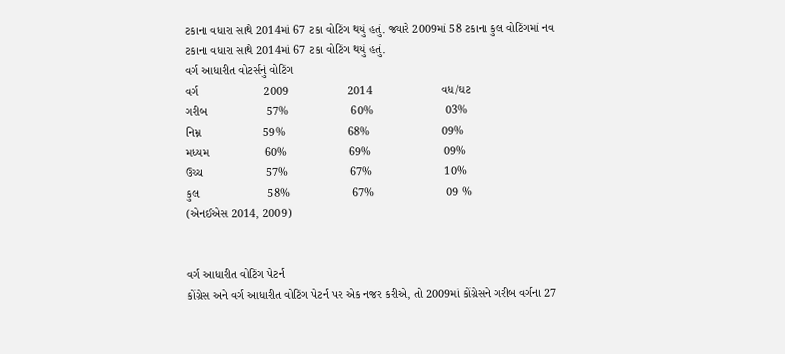ટકાના વધારા સાથે 2014માં 67 ટકા વોટિંગ થયું હતું. જ્યારે 2009માં 58 ટકાના કુલ વોટિંગમાં નવ ટકાના વધારા સાથે 2014માં 67 ટકા વોટિંગ થયું હતું.
વર્ગ આધારીત વોટર્સનું વોટિંગ
વર્ગ                    2009                  2014                     વધ/ઘટ
ગરીબ                  57%                   60%                      03%
નિમ્ન                   59%                   68%                      09%
મધ્યમ                 60%                   69%                      09%
ઉચ્ચ                   57%                   67%                      10%
કુલ                     58%                   67%                      09 %
(એનઈએસ 2014, 2009)


વર્ગ આધારીત વોટિંગ પેટર્ન
કોંગ્રેસ અને વર્ગ આધારીત વોટિંગ પેટર્ન પર એક નજર કરીએ, તો 2009માં કોંગ્રેસને ગરીબ વર્ગના 27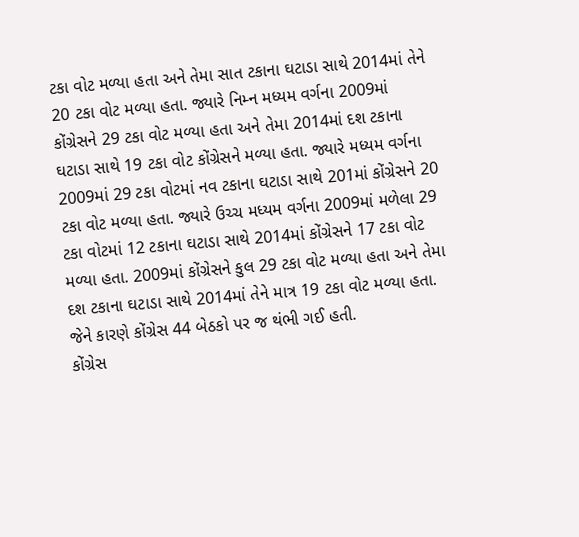ટકા વોટ મળ્યા હતા અને તેમા સાત ટકાના ઘટાડા સાથે 2014માં તેને 20 ટકા વોટ મળ્યા હતા. જ્યારે નિમ્ન મધ્યમ વર્ગના 2009માં કોંગ્રેસને 29 ટકા વોટ મળ્યા હતા અને તેમા 2014માં દશ ટકાના ઘટાડા સાથે 19 ટકા વોટ કોંગ્રેસને મળ્યા હતા. જ્યારે મધ્યમ વર્ગના 2009માં 29 ટકા વોટમાં નવ ટકાના ઘટાડા સાથે 201માં કોંગ્રેસને 20 ટકા વોટ મળ્યા હતા. જ્યારે ઉચ્ચ મધ્યમ વર્ગના 2009માં મળેલા 29 ટકા વોટમાં 12 ટકાના ઘટાડા સાથે 2014માં કોંગ્રેસને 17 ટકા વોટ મળ્યા હતા. 2009માં કોંગ્રેસને કુલ 29 ટકા વોટ મળ્યા હતા અને તેમા દશ ટકાના ઘટાડા સાથે 2014માં તેને માત્ર 19 ટકા વોટ મળ્યા હતા. જેને કારણે કોંગ્રેસ 44 બેઠકો પર જ થંભી ગઈ હતી.
કોંગ્રેસ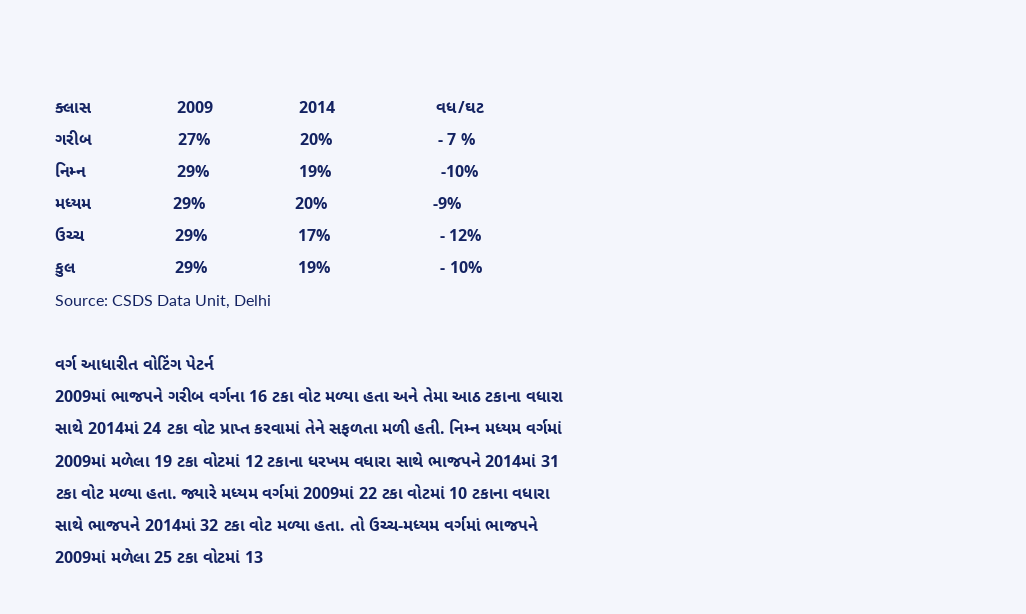ક્લાસ                  2009                  2014                     વધ/ઘટ
ગરીબ                  27%                   20%                      - 7 %
નિમ્ન                   29%                   19%                       -10%
મધ્યમ                 29%                   20%                      -9%
ઉચ્ચ                   29%                   17%                       - 12%
કુલ                     29%                   19%                       - 10%
Source: CSDS Data Unit, Delhi

વર્ગ આધારીત વોટિંગ પેટર્ન
2009માં ભાજપને ગરીબ વર્ગના 16 ટકા વોટ મળ્યા હતા અને તેમા આઠ ટકાના વધારા સાથે 2014માં 24 ટકા વોટ પ્રાપ્ત કરવામાં તેને સફળતા મળી હતી. નિમ્ન મધ્યમ વર્ગમાં 2009માં મળેલા 19 ટકા વોટમાં 12 ટકાના ધરખમ વધારા સાથે ભાજપને 2014માં 31 ટકા વોટ મળ્યા હતા. જ્યારે મધ્યમ વર્ગમાં 2009માં 22 ટકા વોટમાં 10 ટકાના વધારા સાથે ભાજપને 2014માં 32 ટકા વોટ મળ્યા હતા. તો ઉચ્ચ-મધ્યમ વર્ગમાં ભાજપને 2009માં મળેલા 25 ટકા વોટમાં 13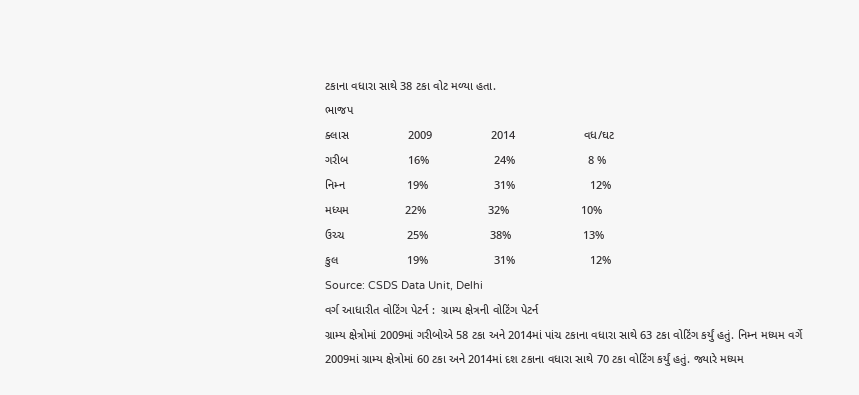ટકાના વધારા સાથે 38 ટકા વોટ મળ્યા હતા.
ભાજપ
ક્લાસ                  2009                  2014                     વધ/ઘટ
ગરીબ                  16%                    24%                      8 %
નિમ્ન                   19%                    31%                       12%
મધ્યમ                 22%                   32%                      10%
ઉચ્ચ                   25%                   38%                      13%
કુલ                     19%                    31%                       12%
Source: CSDS Data Unit, Delhi
વર્ગ આધારીત વોટિંગ પેટર્ન :  ગ્રામ્ય ક્ષેત્રની વોટિંગ પેટર્ન
ગ્રામ્ય ક્ષેત્રોમાં 2009માં ગરીબોએ 58 ટકા અને 2014માં પાંચ ટકાના વધારા સાથે 63 ટકા વોટિંગ કર્યું હતું. નિમ્ન મધ્યમ વર્ગે 2009માં ગ્રામ્ય ક્ષેત્રોમાં 60 ટકા અને 2014માં દશ ટકાના વધારા સાથે 70 ટકા વોટિંગ કર્યું હતું. જ્યારે મધ્યમ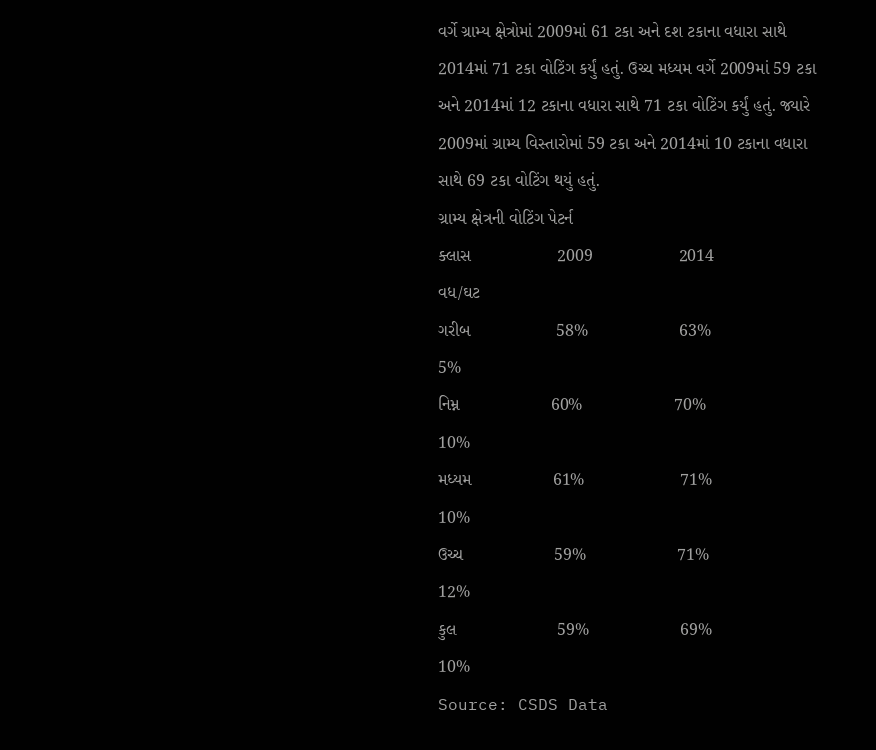વર્ગે ગ્રામ્ય ક્ષેત્રોમાં 2009માં 61 ટકા અને દશ ટકાના વધારા સાથે 2014માં 71 ટકા વોટિંગ કર્યું હતું. ઉચ્ચ મધ્યમ વર્ગે 2009માં 59 ટકા અને 2014માં 12 ટકાના વધારા સાથે 71 ટકા વોટિંગ કર્યું હતું. જ્યારે 2009માં ગ્રામ્ય વિસ્તારોમાં 59 ટકા અને 2014માં 10 ટકાના વધારા સાથે 69 ટકા વોટિંગ થયું હતું.
ગ્રામ્ય ક્ષેત્રની વોટિંગ પેટર્ન
ક્લાસ                  2009                  2014                     વધ/ઘટ
ગરીબ                  58%                   63%                      5%
નિમ્ન                   60%                   70%                      10%
મધ્યમ                 61%                    71%                       10%
ઉચ્ચ                   59%                   71%                       12%
કુલ                     59%                   69%                      10%
Source: CSDS Data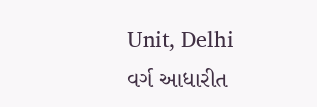Unit, Delhi
વર્ગ આધારીત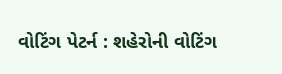વોટિંગ પેટર્ન : શહેરોની વોટિંગ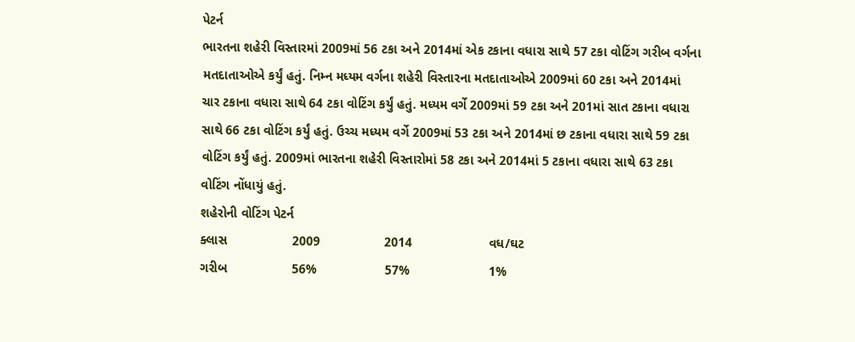પેટર્ન
ભારતના શહેરી વિસ્તારમાં 2009માં 56 ટકા અને 2014માં એક ટકાના વધારા સાથે 57 ટકા વોટિંગ ગરીબ વર્ગના મતદાતાઓએ કર્યું હતું. નિમ્ન મધ્યમ વર્ગના શહેરી વિસ્તારના મતદાતાઓએ 2009માં 60 ટકા અને 2014માં ચાર ટકાના વધારા સાથે 64 ટકા વોટિંગ કર્યું હતું. મધ્યમ વર્ગે 2009માં 59 ટકા અને 201માં સાત ટકાના વધારા સાથે 66 ટકા વોટિંગ કર્યું હતું. ઉચ્ચ મધ્યમ વર્ગે 2009માં 53 ટકા અને 2014માં છ ટકાના વધારા સાથે 59 ટકા વોટિંગ કર્યું હતું. 2009માં ભારતના શહેરી વિસ્તારોમાં 58 ટકા અને 2014માં 5 ટકાના વધારા સાથે 63 ટકા વોટિંગ નોંધાયું હતું.
શહેરોની વોટિંગ પેટર્ન
ક્લાસ                  2009                  2014                     વધ/ઘટ
ગરીબ                  56%                   57%                      1%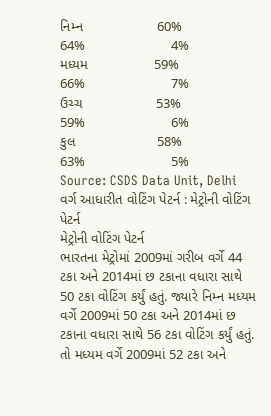નિમ્ન                   60%                   64%                      4%
મધ્યમ                 59%                   66%                      7%
ઉચ્ચ                   53%                   59%                      6%
કુલ                     58%                   63%                      5%
Source: CSDS Data Unit, Delhi
વર્ગ આધારીત વોટિંગ પેટર્ન : મેટ્રોની વોટિંગ પેટર્ન
મેટ્રોની વોટિંગ પેટર્ન
ભારતના મેટ્રોમાં 2009માં ગરીબ વર્ગે 44 ટકા અને 2014માં છ ટકાના વધારા સાથે 50 ટકા વોટિંગ કર્યું હતું. જ્યારે નિમ્ન મધ્યમ વર્ગે 2009માં 50 ટકા અને 2014માં છ ટકાના વધારા સાથે 56 ટકા વોટિંગ કર્યું હતું. તો મધ્યમ વર્ગે 2009માં 52 ટકા અને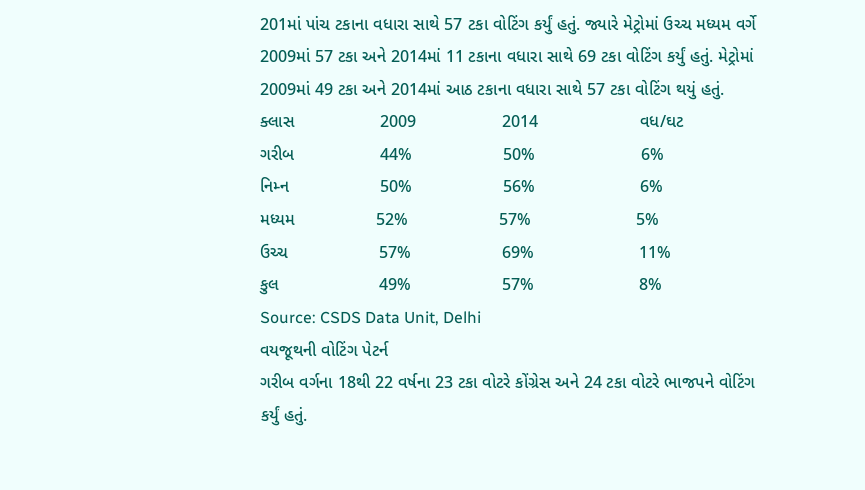201માં પાંચ ટકાના વધારા સાથે 57 ટકા વોટિંગ કર્યું હતું. જ્યારે મેટ્રોમાં ઉચ્ચ મધ્યમ વર્ગે 2009માં 57 ટકા અને 2014માં 11 ટકાના વધારા સાથે 69 ટકા વોટિંગ કર્યું હતું. મેટ્રોમાં 2009માં 49 ટકા અને 2014માં આઠ ટકાના વધારા સાથે 57 ટકા વોટિંગ થયું હતું.
ક્લાસ                  2009                  2014                     વધ/ઘટ
ગરીબ                  44%                   50%                      6%
નિમ્ન                   50%                   56%                      6%
મધ્યમ                 52%                   57%                      5%
ઉચ્ચ                   57%                   69%                      11%
કુલ                     49%                   57%                      8%
Source: CSDS Data Unit, Delhi
વયજૂથની વોટિંગ પેટર્ન
ગરીબ વર્ગના 18થી 22 વર્ષના 23 ટકા વોટરે કોંગ્રેસ અને 24 ટકા વોટરે ભાજપને વોટિંગ કર્યું હતું.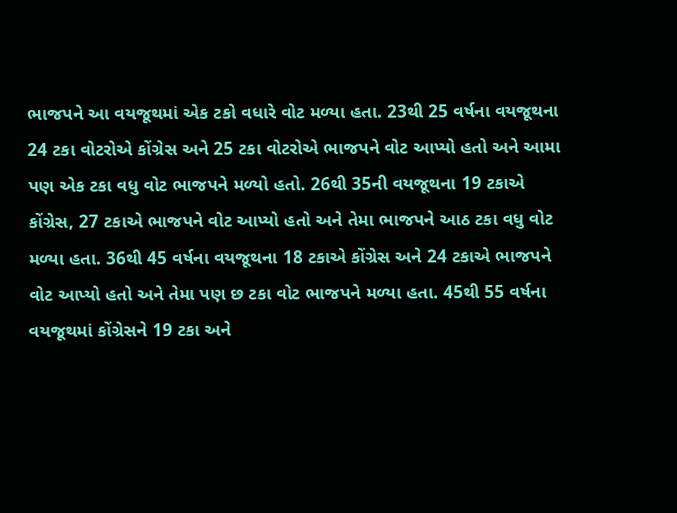ભાજપને આ વયજૂથમાં એક ટકો વધારે વોટ મળ્યા હતા. 23થી 25 વર્ષના વયજૂથના 24 ટકા વોટરોએ કોંગ્રેસ અને 25 ટકા વોટરોએ ભાજપને વોટ આપ્યો હતો અને આમા પણ એક ટકા વધુ વોટ ભાજપને મળ્યો હતો. 26થી 35ની વયજૂથના 19 ટકાએ કોંગ્રેસ, 27 ટકાએ ભાજપને વોટ આપ્યો હતો અને તેમા ભાજપને આઠ ટકા વધુ વોટ મળ્યા હતા. 36થી 45 વર્ષના વયજૂથના 18 ટકાએ કોંગ્રેસ અને 24 ટકાએ ભાજપને વોટ આપ્યો હતો અને તેમા પણ છ ટકા વોટ ભાજપને મળ્યા હતા. 45થી 55 વર્ષના વયજૂથમાં કોંગ્રેસને 19 ટકા અને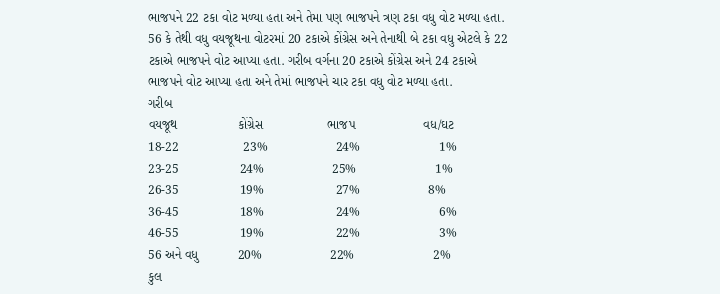ભાજપને 22 ટકા વોટ મળ્યા હતા અને તેમા પણ ભાજપને ત્રણ ટકા વધુ વોટ મળ્યા હતા. 56 કે તેથી વધુ વયજૂથના વોટરમાં 20 ટકાએ કોંગ્રેસ અને તેનાથી બે ટકા વધુ એટલે કે 22 ટકાએ ભાજપને વોટ આપ્યા હતા. ગરીબ વર્ગના 20 ટકાએ કોંગ્રેસ અને 24 ટકાએ ભાજપને વોટ આપ્યા હતા અને તેમાં ભાજપને ચાર ટકા વધુ વોટ મળ્યા હતા.
ગરીબ
વયજૂથ                 કોંગ્રેસ                  ભાજપ                   વધ/ઘટ
18-22                  23%                   24%                      1%
23-25                 24%                   25%                      1%
26-35                 19%                    27%                   8%
36-45                 18%                    24%                      6%
46-55                 19%                    22%                      3%
56 અને વધુ           20%                   22%                      2%
કુલ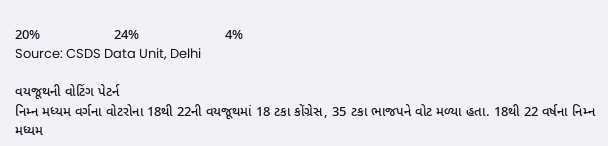20%                   24%                      4%
Source: CSDS Data Unit, Delhi

વયજૂથની વોટિંગ પેટર્ન
નિમ્ન મધ્યમ વર્ગના વોટરોના 18થી 22ની વયજૂથમાં 18 ટકા કોંગ્રેસ, 35 ટકા ભાજપને વોટ મળ્યા હતા. 18થી 22 વર્ષના નિમ્ન મધ્યમ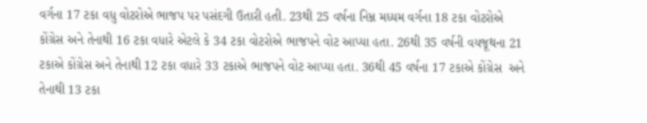વર્ગના 17 ટકા વધુ વોટરોએ ભાજપ પર પસંદગી ઉતારી હતી. 23થી 25 વર્ષના નિમ્ન મધ્યમ વર્ગના 18 ટકા વોટરોએ કોંગ્રેસ અને તેનાથી 16 ટકા વધારે એટલે કે 34 ટકા વોટરોએ ભાજપને વોટ આપ્યા હતા. 26થી 35 વર્ષની વયજૂથના 21 ટકાએ કોંગ્રેસ અને તેનાથી 12 ટકા વધારે 33 ટકાએ ભાજપને વોટ આપ્યા હતા. 36થી 45 વર્ષના 17 ટકાએ કોંગ્રેસ  અને તેનાથી 13 ટકા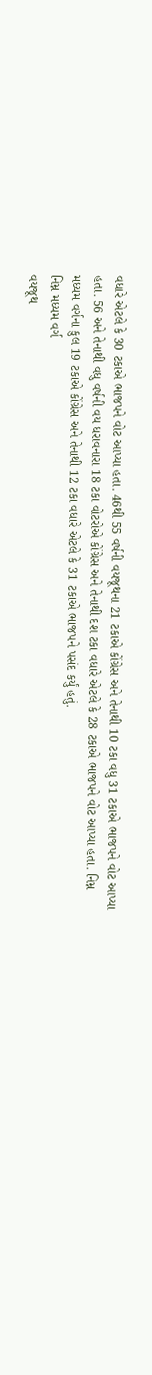વધારે એટલે કે 30 ટકાએ ભાજપને વોટ આપ્યા હતા. 46થી 55 વર્ષની વયજૂથના 21 ટકાએ કોંગ્રેસ અને તેનાથી 10 ટકા વધુ 31 ટકાએ ભાજપને વોટ આપ્યા હતા. 56 અને તેનાથી વધુ વર્ષની વય ધરાવનારા 18 ટકા વોટરોએ કોંગ્રેસ અને તેનાથી દશ ટકા વધારે એટલે કે 28 ટકાએ ભાજપને વોટ આપ્યા હતા. નિમ્ન મધ્યમ વર્ગના કુલ 19 ટકાએ કોંગ્રેસ અને તેનાથી 12 ટકા વધારે એટલે કે 31 ટકાએ ભાજપને પસંદ કર્યું હતું.
નિમ્ન મધ્યમ વર્ગ
વયજૂથ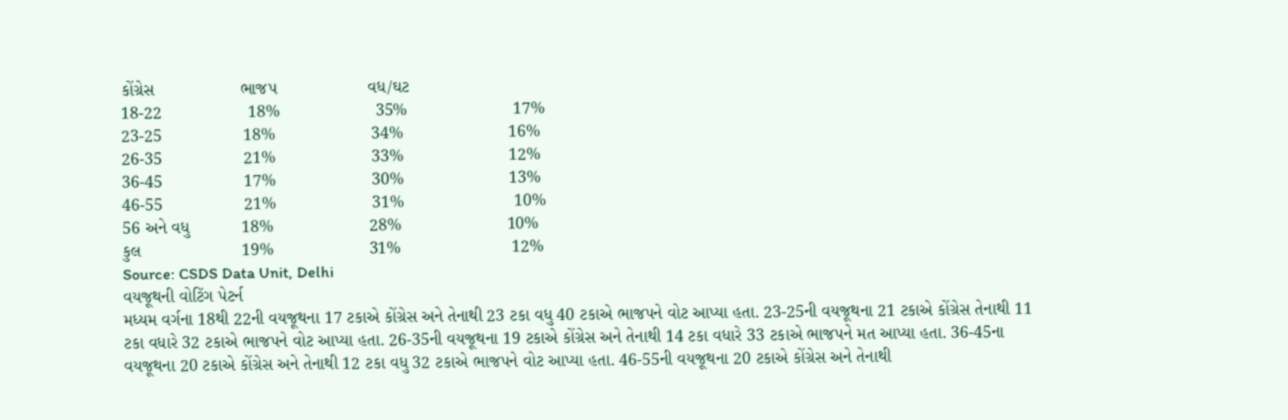કોંગ્રેસ                  ભાજપ                   વધ/ઘટ
18-22                  18%                    35%                      17%
23-25                 18%                    34%                      16%
26-35                 21%                    33%                      12%
36-45                 17%                    30%                      13%
46-55                 21%                    31%                       10%
56 અને વધુ           18%                    28%                      10%
કુલ                     19%                    31%                       12%
Source: CSDS Data Unit, Delhi
વયજૂથની વોટિંગ પેટર્ન
મધ્યમ વર્ગના 18થી 22ની વયજૂથના 17 ટકાએ કોંગ્રેસ અને તેનાથી 23 ટકા વધુ 40 ટકાએ ભાજપને વોટ આપ્યા હતા. 23-25ની વયજૂથના 21 ટકાએ કોંગ્રેસ તેનાથી 11 ટકા વધારે 32 ટકાએ ભાજપને વોટ આપ્યા હતા. 26-35ની વયજૂથના 19 ટકાએ કોંગ્રેસ અને તેનાથી 14 ટકા વધારે 33 ટકાએ ભાજપને મત આપ્યા હતા. 36-45ના વયજૂથના 20 ટકાએ કોંગ્રેસ અને તેનાથી 12 ટકા વધુ 32 ટકાએ ભાજપને વોટ આપ્યા હતા. 46-55ની વયજૂથના 20 ટકાએ કોંગ્રેસ અને તેનાથી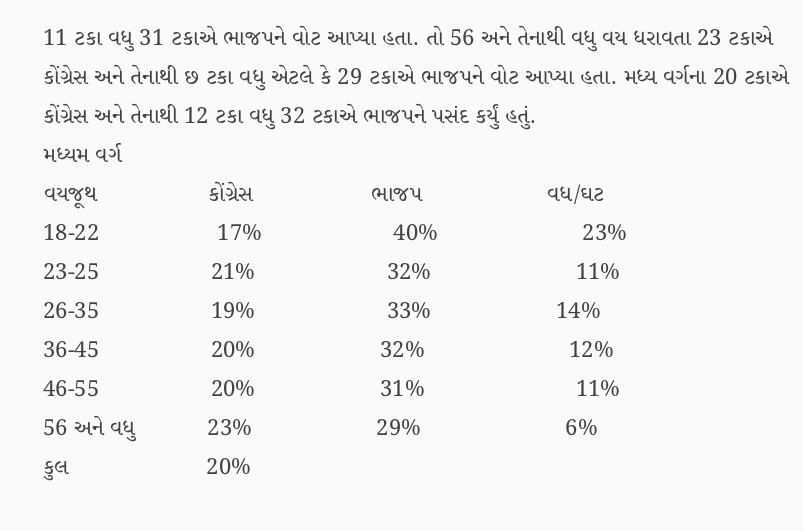11 ટકા વધુ 31 ટકાએ ભાજપને વોટ આપ્યા હતા. તો 56 અને તેનાથી વધુ વય ધરાવતા 23 ટકાએ કોંગ્રેસ અને તેનાથી છ ટકા વધુ એટલે કે 29 ટકાએ ભાજપને વોટ આપ્યા હતા. મધ્ય વર્ગના 20 ટકાએ કોંગ્રેસ અને તેનાથી 12 ટકા વધુ 32 ટકાએ ભાજપને પસંદ કર્યું હતું.
મધ્યમ વર્ગ
વયજૂથ                 કોંગ્રેસ                  ભાજપ                   વધ/ઘટ
18-22                  17%                    40%                      23%
23-25                 21%                    32%                      11%
26-35                 19%                    33%                   14%
36-45                 20%                   32%                      12%
46-55                 20%                   31%                       11%
56 અને વધુ           23%                   29%                      6%
કુલ                     20%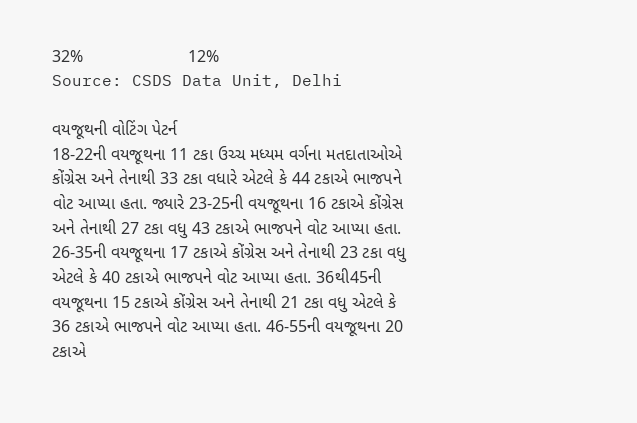32%                      12%
Source: CSDS Data Unit, Delhi

વયજૂથની વોટિંગ પેટર્ન
18-22ની વયજૂથના 11 ટકા ઉચ્ચ મધ્યમ વર્ગના મતદાતાઓએ કોંગ્રેસ અને તેનાથી 33 ટકા વધારે એટલે કે 44 ટકાએ ભાજપને વોટ આપ્યા હતા. જ્યારે 23-25ની વયજૂથના 16 ટકાએ કોંગ્રેસ અને તેનાથી 27 ટકા વધુ 43 ટકાએ ભાજપને વોટ આપ્યા હતા. 26-35ની વયજૂથના 17 ટકાએ કોંગ્રેસ અને તેનાથી 23 ટકા વધુ એટલે કે 40 ટકાએ ભાજપને વોટ આપ્યા હતા. 36થી45ની વયજૂથના 15 ટકાએ કોંગ્રેસ અને તેનાથી 21 ટકા વધુ એટલે કે 36 ટકાએ ભાજપને વોટ આપ્યા હતા. 46-55ની વયજૂથના 20 ટકાએ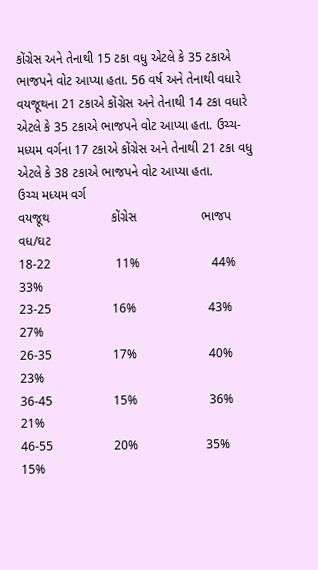કોંગ્રેસ અને તેનાથી 15 ટકા વધુ એટલે કે 35 ટકાએ ભાજપને વોટ આપ્યા હતા. 56 વર્ષ અને તેનાથી વધારે વયજૂથના 21 ટકાએ કોંગ્રેસ અને તેનાથી 14 ટકા વધારે એટલે કે 35 ટકાએ ભાજપને વોટ આપ્યા હતા. ઉચ્ચ-મધ્યમ વર્ગના 17 ટકાએ કોંગ્રેસ અને તેનાથી 21 ટકા વધુ એટલે કે 38 ટકાએ ભાજપને વોટ આપ્યા હતા.
ઉચ્ચ મધ્યમ વર્ગ
વયજૂથ                 કોંગ્રેસ                  ભાજપ                   વધ/ઘટ
18-22                  11%                    44%                      33%
23-25                 16%                    43%                      27%
26-35                 17%                    40%                      23%
36-45                 15%                    36%                      21%
46-55                 20%                   35%                      15%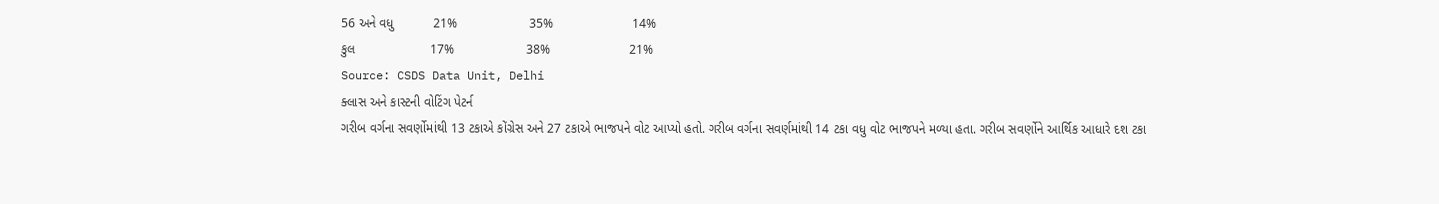56 અને વધુ           21%                    35%                      14%
કુલ                     17%                    38%                      21%
Source: CSDS Data Unit, Delhi
ક્લાસ અને કાસ્ટની વોટિંગ પેટર્ન
ગરીબ વર્ગના સવર્ણોમાંથી 13 ટકાએ કોંગ્રેસ અને 27 ટકાએ ભાજપને વોટ આપ્યો હતો. ગરીબ વર્ગના સવર્ણમાંથી 14 ટકા વધુ વોટ ભાજપને મળ્યા હતા. ગરીબ સવર્ણોને આર્થિક આધારે દશ ટકા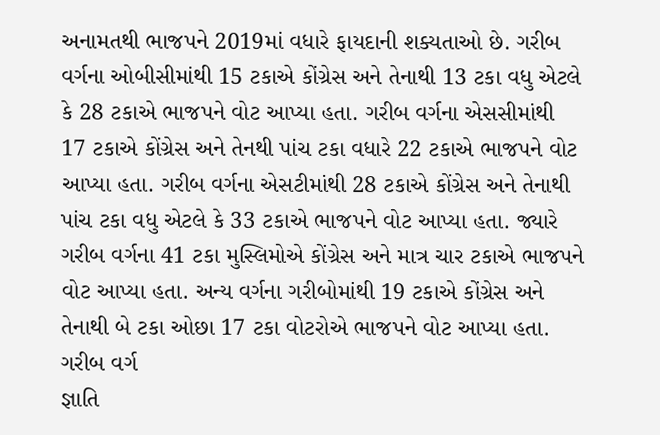અનામતથી ભાજપને 2019માં વધારે ફાયદાની શક્યતાઓ છે. ગરીબ વર્ગના ઓબીસીમાંથી 15 ટકાએ કોંગ્રેસ અને તેનાથી 13 ટકા વધુ એટલે કે 28 ટકાએ ભાજપને વોટ આપ્યા હતા. ગરીબ વર્ગના એસસીમાંથી 17 ટકાએ કોંગ્રેસ અને તેનથી પાંચ ટકા વધારે 22 ટકાએ ભાજપને વોટ આપ્યા હતા. ગરીબ વર્ગના એસટીમાંથી 28 ટકાએ કોંગ્રેસ અને તેનાથી પાંચ ટકા વધુ એટલે કે 33 ટકાએ ભાજપને વોટ આપ્યા હતા. જ્યારે ગરીબ વર્ગના 41 ટકા મુસ્લિમોએ કોંગ્રેસ અને માત્ર ચાર ટકાએ ભાજપને વોટ આપ્યા હતા. અન્ય વર્ગના ગરીબોમાંથી 19 ટકાએ કોંગ્રેસ અને તેનાથી બે ટકા ઓછા 17 ટકા વોટરોએ ભાજપને વોટ આપ્યા હતા.
ગરીબ વર્ગ
જ્ઞાતિ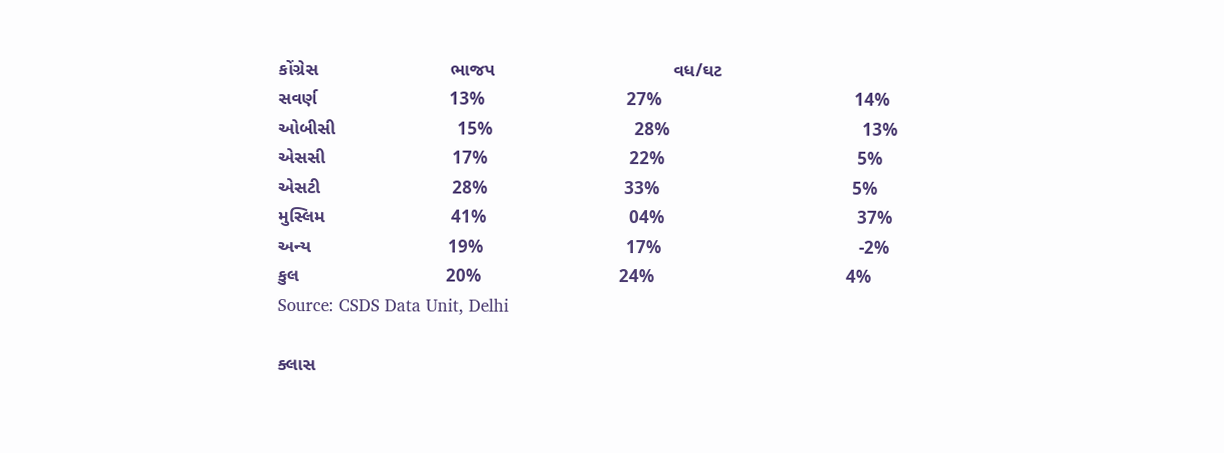કોંગ્રેસ                          ભાજપ                                   વધ/ઘટ
સવર્ણ                          13%                            27%                                      14%
ઓબીસી                        15%                            28%                                      13%
એસસી                         17%                            22%                                      5%
એસટી                          28%                           33%                                      5%
મુસ્લિમ                         41%                            04%                                      37%
અન્ય                           19%                            17%                                       -2%
કુલ                             20%                           24%                                      4%
Source: CSDS Data Unit, Delhi

ક્લાસ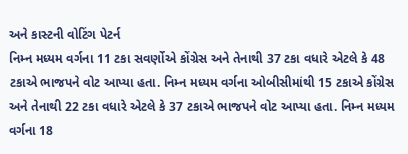અને કાસ્ટની વોટિંગ પેટર્ન
નિમ્ન મધ્યમ વર્ગના 11 ટકા સવર્ણોએ કોંગ્રેસ અને તેનાથી 37 ટકા વધારે એટલે કે 48 ટકાએ ભાજપને વોટ આપ્યા હતા. નિમ્ન મધ્યમ વર્ગના ઓબીસીમાંથી 15 ટકાએ કોંગ્રેસ અને તેનાથી 22 ટકા વધારે એટલે કે 37 ટકાએ ભાજપને વોટ આપ્યા હતા. નિમ્ન મધ્યમ વર્ગના 18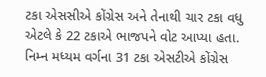ટકા એસસીએ કોંગ્રેસ અને તેનાથી ચાર ટકા વધુ એટલે કે 22 ટકાએ ભાજપને વોટ આપ્યા હતા. નિમ્ન મધ્યમ વર્ગના 31 ટકા એસટીએ કોંગ્રેસ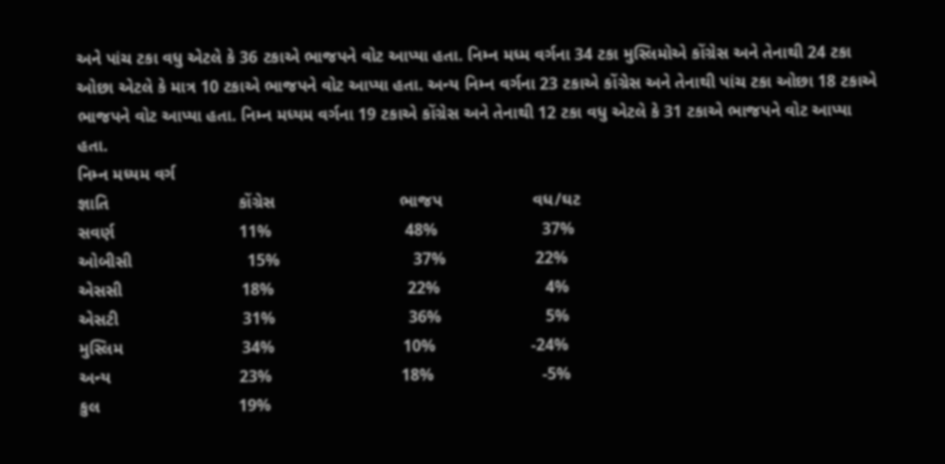અને પાંચ ટકા વધુ એટલે કે 36 ટકાએ ભાજપને વોટ આપ્યા હતા. નિમ્ન મધ્મ વર્ગના 34 ટકા મુસ્લિમોએ કોંગ્રેસ અને તેનાથી 24 ટકા ઓછા એટલે કે માત્ર 10 ટકાએ ભાજપને વોટ આપ્યા હતા. અન્ય નિમ્ન વર્ગના 23 ટકાએ કોંગ્રેસ અને તેનાથી પાંચ ટકા ઓછા 18 ટકાએ ભાજપને વોટ આપ્યા હતા. નિમ્ન મધ્યમ વર્ગના 19 ટકાએ કોંગ્રેસ અને તેનાથી 12 ટકા વધુ એટલે કે 31 ટકાએ ભાજપને વોટ આપ્યા હતા.
નિમ્ન મધ્યમ વર્ગ
જ્ઞાતિ                           કોંગ્રેસ                          ભાજપ                   વધ/ઘટ
સવર્ણ                          11%                            48%                      37%
ઓબીસી                        15%                            37%                   22%
એસસી                         18%                            22%                      4%
એસટી                          31%                            36%                      5%
મુસ્લિમ                         34%                           10%                    -24%
અન્ય                           23%                           18%                       -5%
કુલ                             19%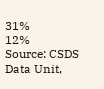31%                       12%
Source: CSDS Data Unit,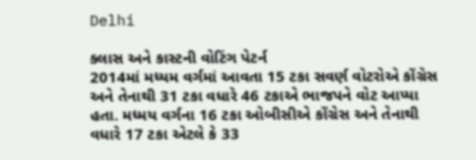Delhi

ક્લાસ અને કાસ્ટની વોટિંગ પેટર્ન
2014માં મધ્યમ વર્ગમાં આવતા 15 ટકા સવર્ણ વોટરોએ કોંગ્રેસ અને તેનાથી 31 ટકા વધારે 46 ટકાએ ભાજપને વોટ આપ્યા હતા. મધ્મય વર્ગના 16 ટકા ઓબીસીએ કોંગ્રેસ અને તેનાથી વધારે 17 ટકા એટલે કે 33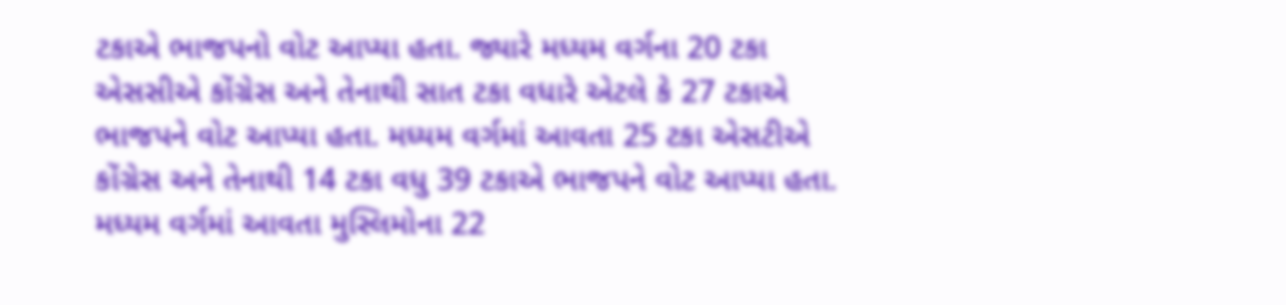ટકાએ ભાજપનો વોટ આપ્યા હતા. જ્યારે મધ્યમ વર્ગના 20 ટકા એસસીએ કોંગ્રેસ અને તેનાથી સાત ટકા વધારે એટલે કે 27 ટકાએ ભાજપને વોટ આપ્યા હતા. મધ્યમ વર્ગમાં આવતા 25 ટકા એસટીએ કોંગ્રેસ અને તેનાથી 14 ટકા વધુ 39 ટકાએ ભાજપને વોટ આપ્યા હતા. મધ્યમ વર્ગમાં આવતા મુસ્લિમોના 22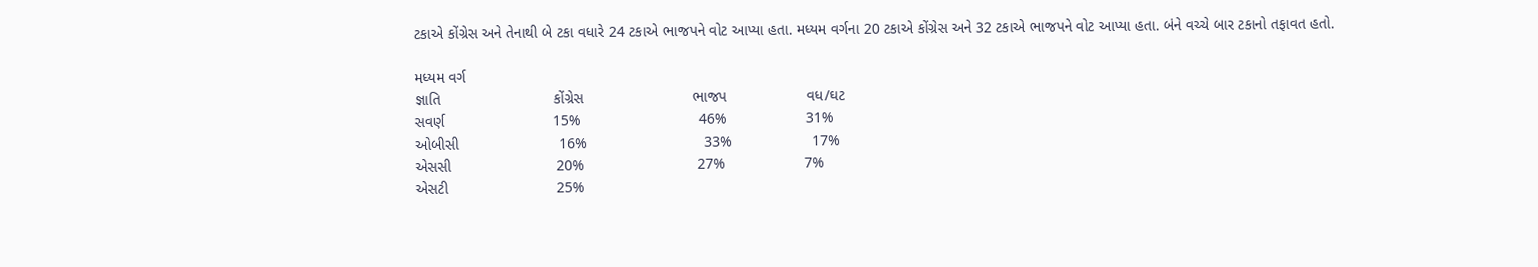ટકાએ કોંગ્રેસ અને તેનાથી બે ટકા વધારે 24 ટકાએ ભાજપને વોટ આપ્યા હતા. મધ્યમ વર્ગના 20 ટકાએ કોંગ્રેસ અને 32 ટકાએ ભાજપને વોટ આપ્યા હતા. બંને વચ્ચે બાર ટકાનો તફાવત હતો.

મધ્યમ વર્ગ
જ્ઞાતિ                           કોંગ્રેસ                          ભાજપ                   વધ/ઘટ
સવર્ણ                          15%                            46%                   31%
ઓબીસી                        16%                            33%                   17%
એસસી                         20%                           27%                   7%
એસટી                          25%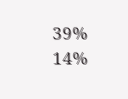39%                      14%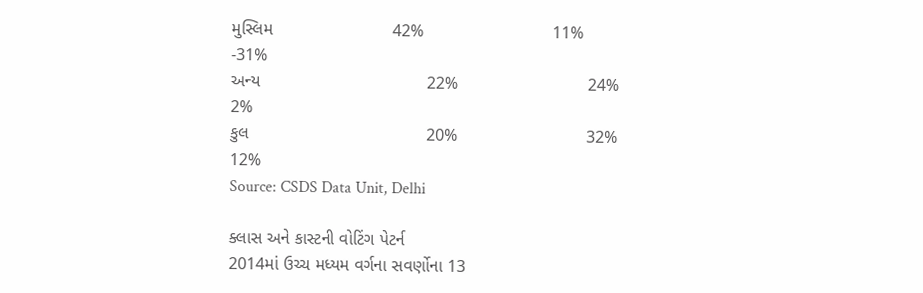મુસ્લિમ                         42%                           11%                        -31%
અન્ય                                   22%                           24%                   2%
કુલ                                     20%                           32%                      12%
Source: CSDS Data Unit, Delhi

ક્લાસ અને કાસ્ટની વોટિંગ પેટર્ન
2014માં ઉચ્ચ મધ્યમ વર્ગના સવર્ણોના 13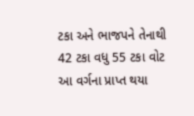ટકા અને ભાજપને તેનાથી 42 ટકા વધુ 55 ટકા વોટ આ વર્ગના પ્રાપ્ત થયા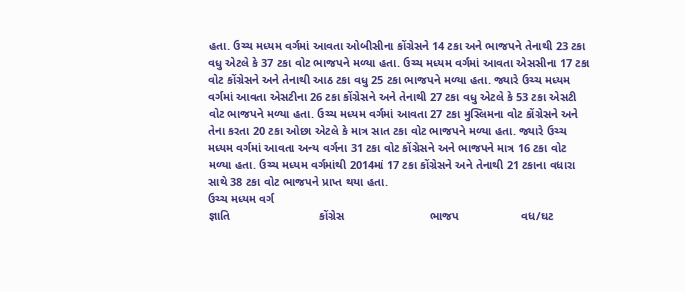હતા. ઉચ્ચ મધ્યમ વર્ગમાં આવતા ઓબીસીના કોંગ્રેસને 14 ટકા અને ભાજપને તેનાથી 23 ટકા વધુ એટલે કે 37 ટકા વોટ ભાજપને મળ્યા હતા. ઉચ્ચ મધ્યમ વર્ગમાં આવતા એસસીના 17 ટકા વોટ કોંગ્રેસને અને તેનાથી આઠ ટકા વધુ 25 ટકા ભાજપને મળ્યા હતા. જ્યારે ઉચ્ચ મધ્યમ વર્ગમાં આવતા એસટીના 26 ટકા કોંગ્રેસને અને તેનાથી 27 ટકા વધુ એટલે કે 53 ટકા એસટી વોટ ભાજપને મળ્યા હતા. ઉચ્ચ મધ્યમ વર્ગમાં આવતા 27 ટકા મુસ્લિમના વોટ કોંગ્રેસને અને તેના કરતા 20 ટકા ઓછા એટલે કે માત્ર સાત ટકા વોટ ભાજપને મળ્યા હતા. જ્યારે ઉચ્ચ મધ્યમ વર્ગમાં આવતા અન્ય વર્ગના 31 ટકા વોટ કોંગ્રેસને અને ભાજપને માત્ર 16 ટકા વોટ મળ્યા હતા. ઉચ્ચ મધ્યમ વર્ગમાંથી 2014માં 17 ટકા કોંગ્રેસને અને તેનાથી 21 ટકાના વધારા સાથે 38 ટકા વોટ ભાજપને પ્રાપ્ત થયા હતા.
ઉચ્ચ મધ્યમ વર્ગ
જ્ઞાતિ                           કોંગ્રેસ                          ભાજપ                   વધ/ઘટ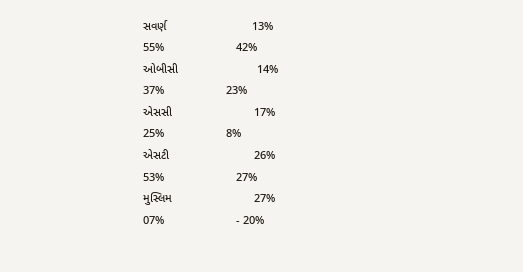સવર્ણ                          13%                            55%                      42%
ઓબીસી                        14%                            37%                   23%
એસસી                         17%                            25%                   8%
એસટી                          26%                           53%                      27%
મુસ્લિમ                         27%                           07%                      - 20%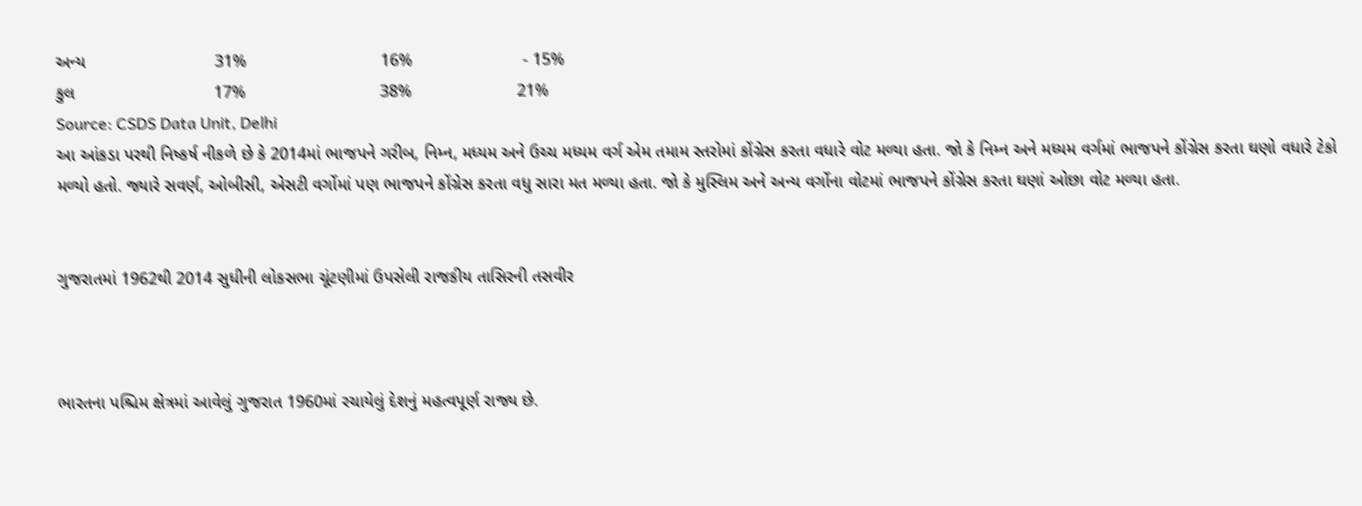અન્ય                           31%                            16%                       - 15%
કુલ                             17%                            38%                      21%
Source: CSDS Data Unit, Delhi
આ આંકડા પરથી નિષ્કર્ષ નીકળે છે કે 2014માં ભાજપને ગરીબ, નિમ્ન, મધ્યમ અને ઉચ્ચ મધ્યમ વર્ગ એમ તમામ સ્તરોમાં કોંગ્રેસ કરતા વધારે વોટ મળ્યા હતા. જો કે નિમ્ન અને મધ્યમ વર્ગમાં ભાજપને કોંગ્રેસ કરતા ઘણો વધારે ટેકો મળ્યો હતો. જ્યારે સવર્ણ, ઓબીસી, એસટી વર્ગોમાં પણ ભાજપને કોંગ્રેસ કરતા વધુ સારા મત મળ્યા હતા. જો કે મુસ્લિમ અને અન્ય વર્ગોના વોટમાં ભાજપને કોંગ્રેસ કરતા ઘણાં ઓછા વોટ મળ્યા હતા.


ગુજરાતમાં 1962થી 2014 સુધીની લોકસભા ચૂંટણીમાં ઉપસેલી રાજકીય તાસિરની તસવીર



ભારતના પશ્ચિમ ક્ષેત્રમાં આવેલું ગુજરાત 1960માં રચાયેલું દેશનું મહત્વપૂર્ણ રાજ્ય છે.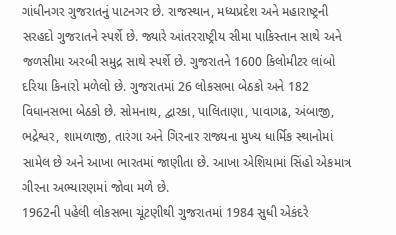ગાંધીનગર ગુજરાતનું પાટનગર છે. રાજસ્થાન, મધ્યપ્રદેશ અને મહારાષ્ટ્રની સરહદો ગુજરાતને સ્પર્શે છે. જ્યારે આંતરરાષ્ટ્રીય સીમા પાકિસ્તાન સાથે અને જળસીમા અરબી સમુદ્ર સાથે સ્પર્શે છે. ગુજરાતને 1600 કિલોમીટર લાંબો દરિયા કિનારો મળેલો છે. ગુજરાતમાં 26 લોકસભા બેઠકો અને 182 વિધાનસભા બેઠકો છે. સોમનાથ, દ્વારકા, પાલિતાણા, પાવાગઢ, અંબાજી, ભદ્રેશ્વર, શામળાજી, તારંગા અને ગિરનાર રાજ્યના મુખ્ય ધાર્મિક સ્થાનોમાં સામેલ છે અને આખા ભારતમાં જાણીતા છે. આખા એશિયામાં સિંહો એકમાત્ર ગીરના અભ્યારણમાં જોવા મળે છે.
1962ની પહેલી લોકસભા ચૂંટણીથી ગુજરાતમાં 1984 સુધી એકંદરે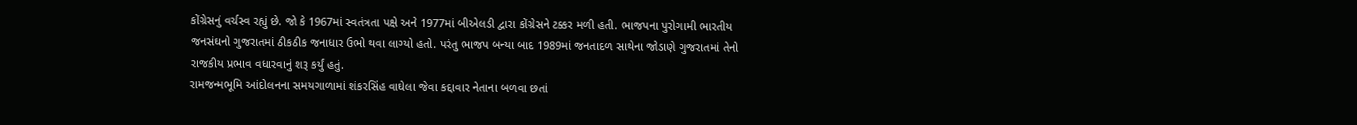કોંગ્રેસનું વર્ચસ્વ રહ્યું છે. જો કે 1967માં સ્વતંત્રતા પક્ષે અને 1977માં બીએલડી દ્વારા કોંગ્રેસને ટક્કર મળી હતી. ભાજપના પુરોગામી ભારતીય જનસંઘનો ગુજરાતમાં ઠીકઠીક જનાધાર ઉભો થવા લાગ્યો હતો. પરંતુ ભાજપ બન્યા બાદ 1989માં જનતાદળ સાથેના જોડાણે ગુજરાતમાં તેનો રાજકીય પ્રભાવ વધારવાનું શરૂ કર્યું હતું.
રામજન્મભૂમિ આંદોલનના સમયગાળામાં શંકરસિંહ વાઘેલા જેવા કદ્દાવાર નેતાના બળવા છતાં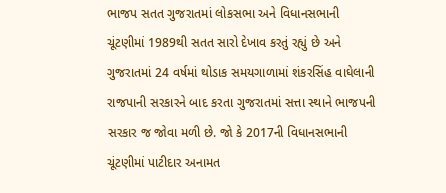ભાજપ સતત ગુજરાતમાં લોકસભા અને વિધાનસભાની ચૂંટણીમાં 1989થી સતત સારો દેખાવ કરતું રહ્યું છે અને ગુજરાતમાં 24 વર્ષમાં થોડાક સમયગાળામાં શંકરસિંહ વાઘેલાની રાજપાની સરકારને બાદ કરતા ગુજરાતમાં સત્તા સ્થાને ભાજપની સરકાર જ જોવા મળી છે. જો કે 2017ની વિધાનસભાની ચૂંટણીમાં પાટીદાર અનામત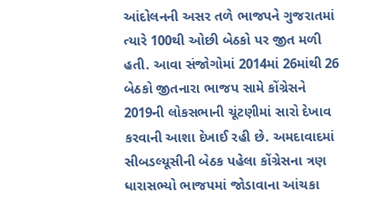આંદોલનની અસર તળે ભાજપને ગુજરાતમાં ત્યારે 100થી ઓછી બેઠકો પર જીત મળી હતી. આવા સંજોગોમાં 2014માં 26માંથી 26 બેઠકો જીતનારા ભાજપ સામે કોંગ્રેસને 2019ની લોકસભાની ચૂંટણીમાં સારો દેખાવ કરવાની આશા દેખાઈ રહી છે. અમદાવાદમાં સીબડલ્યૂસીની બેઠક પહેલા કોંગ્રેસના ત્રણ ધારાસભ્યો ભાજપમાં જોડાવાના આંચકા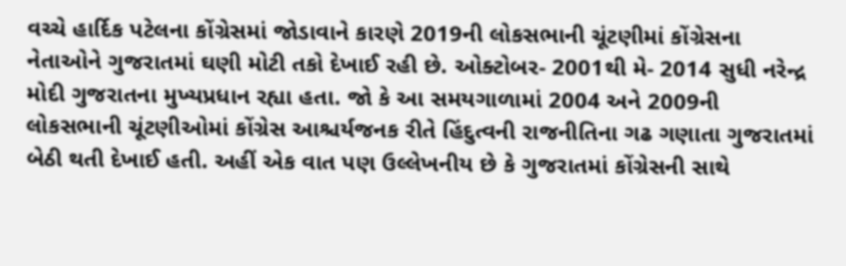વચ્ચે હાર્દિક પટેલના કોંગ્રેસમાં જોડાવાને કારણે 2019ની લોકસભાની ચૂંટણીમાં કોંગ્રેસના નેતાઓને ગુજરાતમાં ઘણી મોટી તકો દેખાઈ રહી છે. ઓક્ટોબર- 2001થી મે- 2014 સુધી નરેન્દ્ર મોદી ગુજરાતના મુખ્યપ્રધાન રહ્યા હતા. જો કે આ સમયગાળામાં 2004 અને 2009ની લોકસભાની ચૂંટણીઓમાં કોંગ્રેસ આશ્ચર્યજનક રીતે હિંદુત્વની રાજનીતિના ગઢ ગણાતા ગુજરાતમાં બેઠી થતી દેખાઈ હતી. અહીં એક વાત પણ ઉલ્લેખનીય છે કે ગુજરાતમાં કોંગ્રેસની સાથે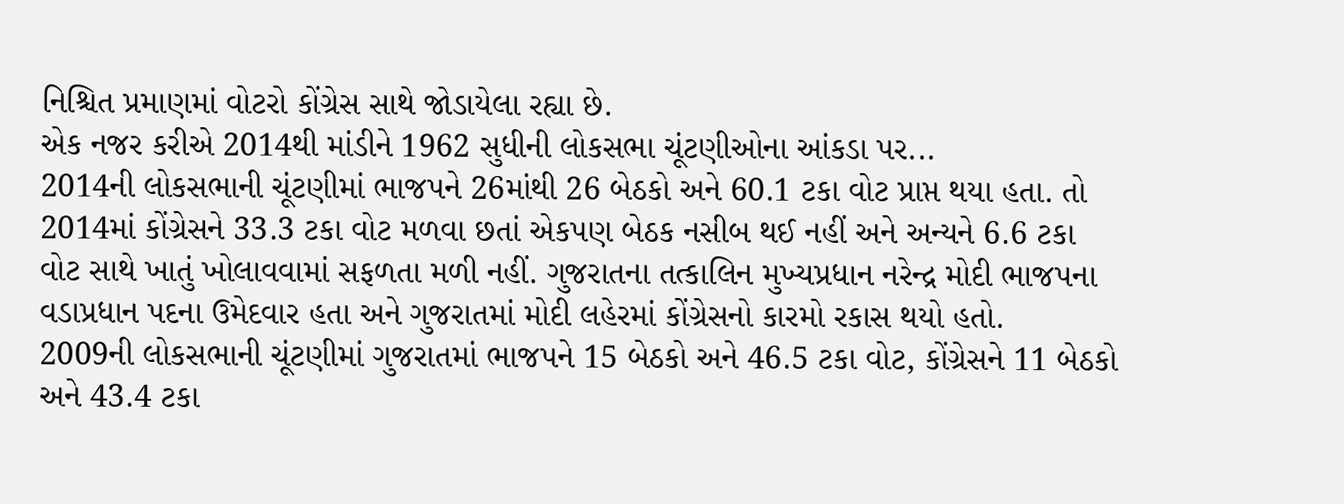નિશ્ચિત પ્રમાણમાં વોટરો કોંગ્રેસ સાથે જોડાયેલા રહ્યા છે.
એક નજર કરીએ 2014થી માંડીને 1962 સુધીની લોકસભા ચૂંટણીઓના આંકડા પર...
2014ની લોકસભાની ચૂંટણીમાં ભાજપને 26માંથી 26 બેઠકો અને 60.1 ટકા વોટ પ્રાપ્ત થયા હતા. તો 2014માં કોંગ્રેસને 33.3 ટકા વોટ મળવા છતાં એકપણ બેઠક નસીબ થઈ નહીં અને અન્યને 6.6 ટકા વોટ સાથે ખાતું ખોલાવવામાં સફળતા મળી નહીં. ગુજરાતના તત્કાલિન મુખ્યપ્રધાન નરેન્દ્ર મોદી ભાજપના વડાપ્રધાન પદના ઉમેદવાર હતા અને ગુજરાતમાં મોદી લહેરમાં કોંગ્રેસનો કારમો રકાસ થયો હતો.
2009ની લોકસભાની ચૂંટણીમાં ગુજરાતમાં ભાજપને 15 બેઠકો અને 46.5 ટકા વોટ, કોંગ્રેસને 11 બેઠકો અને 43.4 ટકા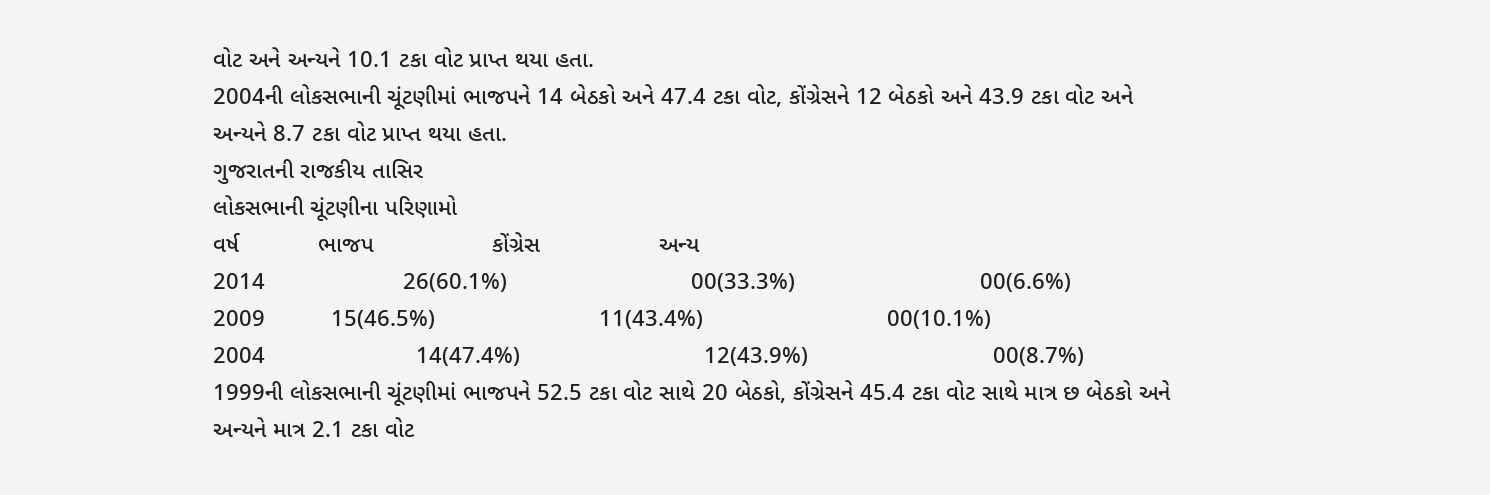વોટ અને અન્યને 10.1 ટકા વોટ પ્રાપ્ત થયા હતા.
2004ની લોકસભાની ચૂંટણીમાં ભાજપને 14 બેઠકો અને 47.4 ટકા વોટ, કોંગ્રેસને 12 બેઠકો અને 43.9 ટકા વોટ અને અન્યને 8.7 ટકા વોટ પ્રાપ્ત થયા હતા.
ગુજરાતની રાજકીય તાસિર
લોકસભાની ચૂંટણીના પરિણામો
વર્ષ            ભાજપ                  કોંગ્રેસ                  અન્ય
2014                     26(60.1%)                            00(33.3%)                            00(6.6%)
2009          15(46.5%)                         11(43.4%)                            00(10.1%)
2004                       14(47.4%)                            12(43.9%)                            00(8.7%)
1999ની લોકસભાની ચૂંટણીમાં ભાજપને 52.5 ટકા વોટ સાથે 20 બેઠકો, કોંગ્રેસને 45.4 ટકા વોટ સાથે માત્ર છ બેઠકો અને અન્યને માત્ર 2.1 ટકા વોટ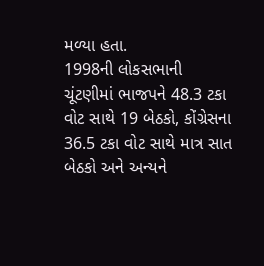મળ્યા હતા.
1998ની લોકસભાની ચૂંટણીમાં ભાજપને 48.3 ટકા વોટ સાથે 19 બેઠકો, કોંગ્રેસના 36.5 ટકા વોટ સાથે માત્ર સાત બેઠકો અને અન્યને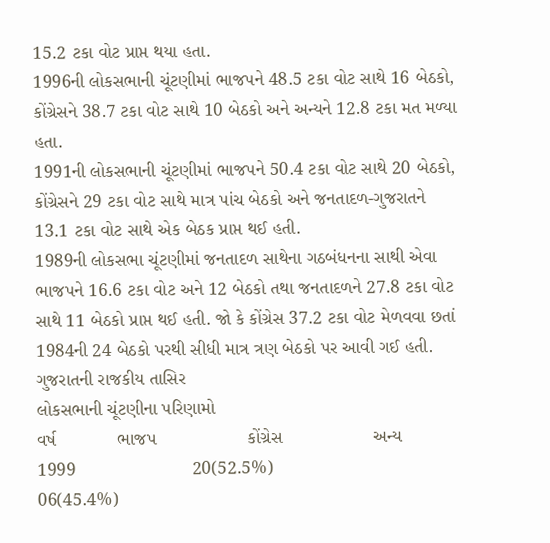15.2 ટકા વોટ પ્રાપ્ત થયા હતા.
1996ની લોકસભાની ચૂંટણીમાં ભાજપને 48.5 ટકા વોટ સાથે 16 બેઠકો, કોંગ્રેસને 38.7 ટકા વોટ સાથે 10 બેઠકો અને અન્યને 12.8 ટકા મત મળ્યા હતા.
1991ની લોકસભાની ચૂંટણીમાં ભાજપને 50.4 ટકા વોટ સાથે 20 બેઠકો, કોંગ્રેસને 29 ટકા વોટ સાથે માત્ર પાંચ બેઠકો અને જનતાદળ-ગુજરાતને 13.1 ટકા વોટ સાથે એક બેઠક પ્રાપ્ત થઈ હતી.
1989ની લોકસભા ચૂંટણીમાં જનતાદળ સાથેના ગઠબંધનના સાથી એવા ભાજપને 16.6 ટકા વોટ અને 12 બેઠકો તથા જનતાદળને 27.8 ટકા વોટ સાથે 11 બેઠકો પ્રાપ્ત થઈ હતી. જો કે કોંગ્રેસ 37.2 ટકા વોટ મેળવવા છતાં 1984ની 24 બેઠકો પરથી સીધી માત્ર ત્રણ બેઠકો પર આવી ગઈ હતી.
ગુજરાતની રાજકીય તાસિર
લોકસભાની ચૂંટણીના પરિણામો
વર્ષ            ભાજપ                  કોંગ્રેસ                  અન્ય
1999                       20(52.5%)                            06(45.4%)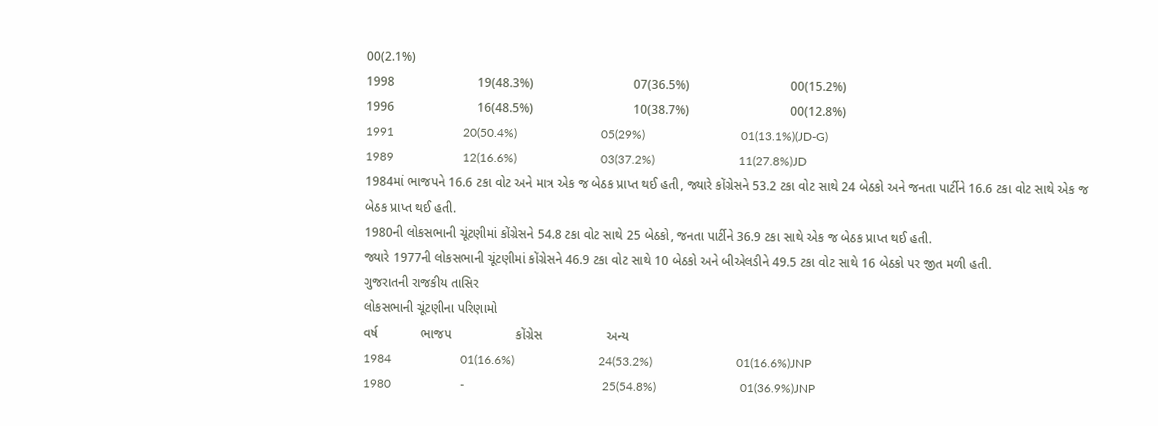00(2.1%)
1998                       19(48.3%)                            07(36.5%)                            00(15.2%)
1996                       16(48.5%)                            10(38.7%)                            00(12.8%)
1991                       20(50.4%)                            05(29%)                                01(13.1%)(JD-G)
1989                       12(16.6%)                            03(37.2%)                            11(27.8%)JD
1984માં ભાજપને 16.6 ટકા વોટ અને માત્ર એક જ બેઠક પ્રાપ્ત થઈ હતી, જ્યારે કોંગ્રેસને 53.2 ટકા વોટ સાથે 24 બેઠકો અને જનતા પાર્ટીને 16.6 ટકા વોટ સાથે એક જ બેઠક પ્રાપ્ત થઈ હતી.
1980ની લોકસભાની ચૂંટણીમાં કોંગ્રેસને 54.8 ટકા વોટ સાથે 25 બેઠકો, જનતા પાર્ટીને 36.9 ટકા સાથે એક જ બેઠક પ્રાપ્ત થઈ હતી.
જ્યારે 1977ની લોકસભાની ચૂંટણીમાં કોંગ્રેસને 46.9 ટકા વોટ સાથે 10 બેઠકો અને બીએલડીને 49.5 ટકા વોટ સાથે 16 બેઠકો પર જીત મળી હતી.
ગુજરાતની રાજકીય તાસિર
લોકસભાની ચૂંટણીના પરિણામો
વર્ષ            ભાજપ                  કોંગ્રેસ                  અન્ય
1984                       01(16.6%)                            24(53.2%)                            01(16.6%)JNP
1980                       -                                              25(54.8%)                            01(36.9%)JNP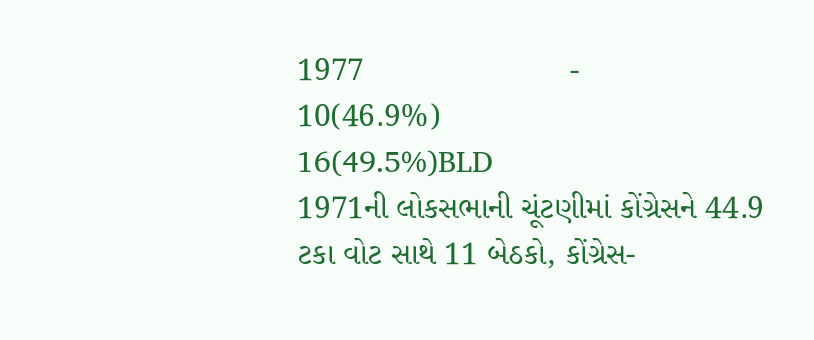1977                       -                                              10(46.9%)                            16(49.5%)BLD
1971ની લોકસભાની ચૂંટણીમાં કોંગ્રેસને 44.9 ટકા વોટ સાથે 11 બેઠકો, કોંગ્રેસ-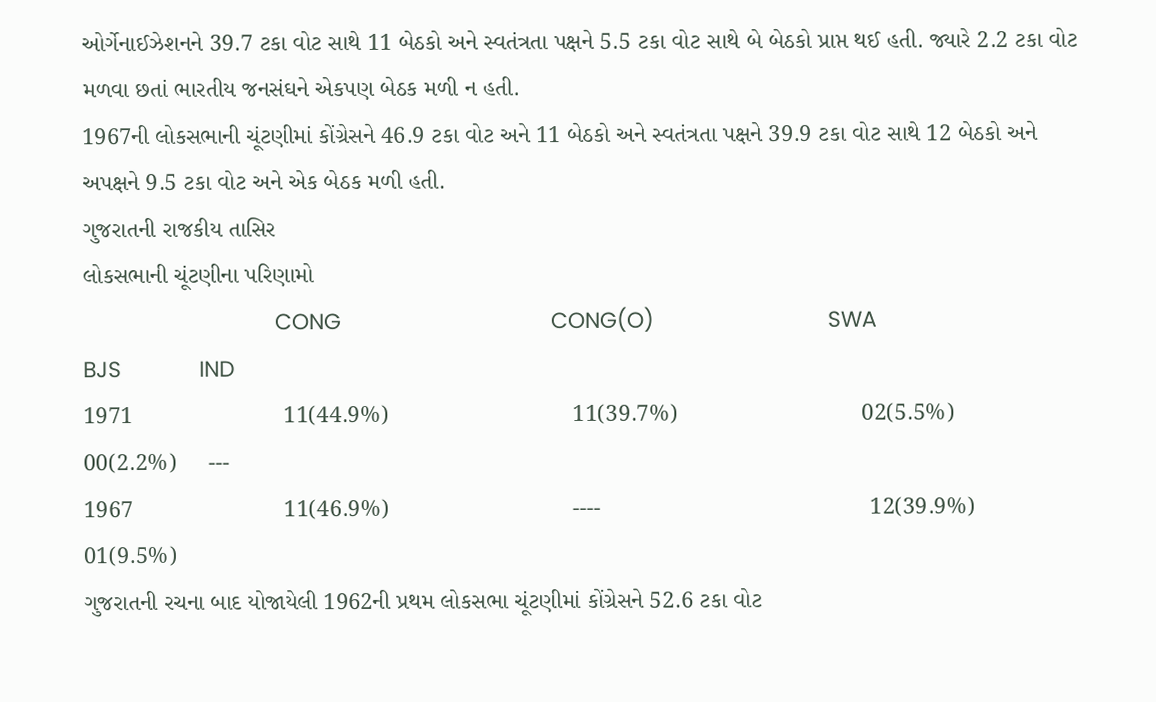ઓર્ગેનાઈઝેશનને 39.7 ટકા વોટ સાથે 11 બેઠકો અને સ્વતંત્રતા પક્ષને 5.5 ટકા વોટ સાથે બે બેઠકો પ્રાપ્ત થઈ હતી. જ્યારે 2.2 ટકા વોટ મળવા છતાં ભારતીય જનસંઘને એકપણ બેઠક મળી ન હતી.
1967ની લોકસભાની ચૂંટણીમાં કોંગ્રેસને 46.9 ટકા વોટ અને 11 બેઠકો અને સ્વતંત્રતા પક્ષને 39.9 ટકા વોટ સાથે 12 બેઠકો અને અપક્ષને 9.5 ટકા વોટ અને એક બેઠક મળી હતી.
ગુજરાતની રાજકીય તાસિર
લોકસભાની ચૂંટણીના પરિણામો
                                CONG                                   CONG(O)                             SWA                      BJS             IND
1971                       11(44.9%)                            11(39.7%)                            02(5.5%)              00(2.2%)     ---
1967                       11(46.9%)                            ----                                         12(39.9%)                                 01(9.5%)
ગુજરાતની રચના બાદ યોજાયેલી 1962ની પ્રથમ લોકસભા ચૂંટણીમાં કોંગ્રેસને 52.6 ટકા વોટ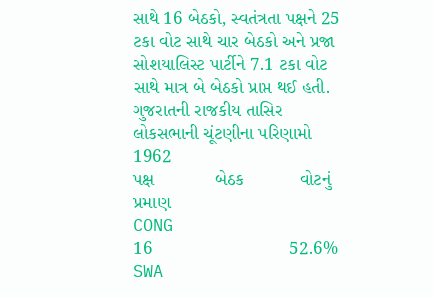સાથે 16 બેઠકો, સ્વતંત્રતા પક્ષને 25 ટકા વોટ સાથે ચાર બેઠકો અને પ્રજા સોશયાલિસ્ટ પાર્ટીને 7.1 ટકા વોટ સાથે માત્ર બે બેઠકો પ્રાપ્ત થઈ હતી.
ગુજરાતની રાજકીય તાસિર
લોકસભાની ચૂંટણીના પરિણામો
1962
પક્ષ            બેઠક           વોટનું પ્રમાણ
CONG                   16                           52.6%
SWA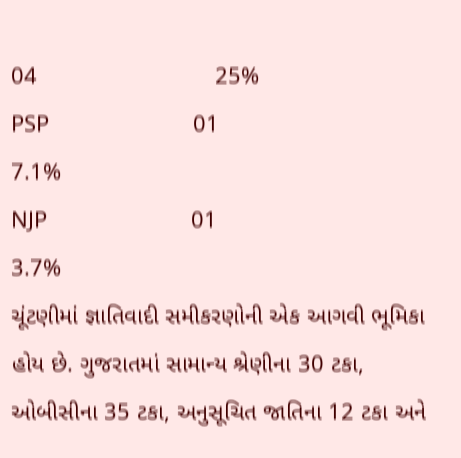04                           25%
PSP                        01                           7.1%
NJP                        01                           3.7%
ચૂંટણીમાં જ્ઞાતિવાદી સમીકરણોની એક આગવી ભૂમિકા હોય છે. ગુજરાતમાં સામાન્ય શ્રેણીના 30 ટકા, ઓબીસીના 35 ટકા, અનુસૂચિત જાતિના 12 ટકા અને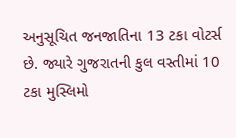અનુસૂચિત જનજાતિના 13 ટકા વોટર્સ છે. જ્યારે ગુજરાતની કુલ વસ્તીમાં 10 ટકા મુસ્લિમો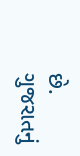છે.
ગુજરાતનું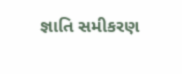જ્ઞાતિ સમીકરણ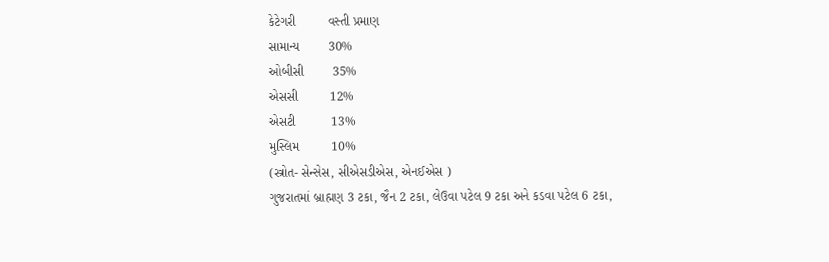કેટેગરી         વસ્તી પ્રમાણ
સામાન્ય        30%
ઓબીસી        35%
એસસી         12%
એસટી          13%
મુસ્લિમ         10%
(સ્ત્રોત- સેન્સેસ, સીએસડીએસ, એનઈએસ )
ગુજરાતમાં બ્રાહ્મણ 3 ટકા, જૈન 2 ટકા, લેઉવા પટેલ 9 ટકા અને કડવા પટેલ 6 ટકા,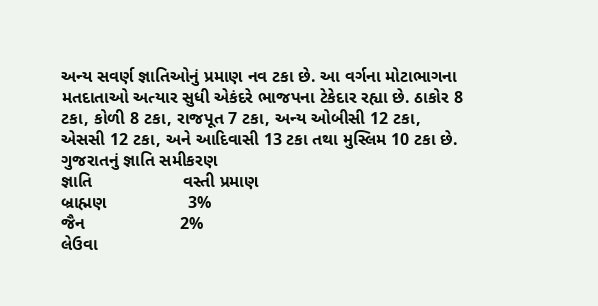અન્ય સવર્ણ જ્ઞાતિઓનું પ્રમાણ નવ ટકા છે. આ વર્ગના મોટાભાગના મતદાતાઓ અત્યાર સુધી એકંદરે ભાજપના ટેકેદાર રહ્યા છે. ઠાકોર 8 ટકા, કોળી 8 ટકા, રાજપૂત 7 ટકા, અન્ય ઓબીસી 12 ટકા, એસસી 12 ટકા, અને આદિવાસી 13 ટકા તથા મુસ્લિમ 10 ટકા છે.
ગુજરાતનું જ્ઞાતિ સમીકરણ
જ્ઞાતિ                   વસ્તી પ્રમાણ
બ્રાહ્મણ                 3%
જૈન                    2%
લેઉવા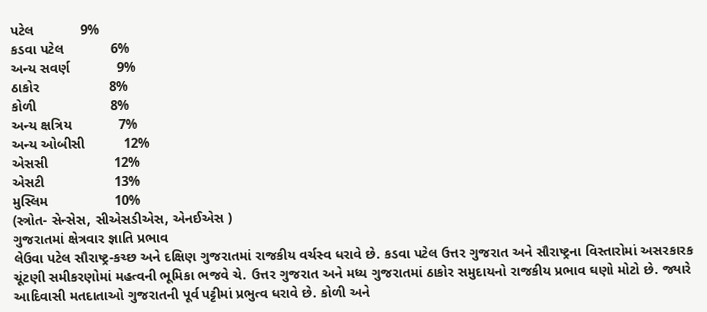પટેલ            9%
કડવા પટેલ            6%
અન્ય સવર્ણ            9%
ઠાકોર                  8%
કોળી                   8%
અન્ય ક્ષત્રિય            7%
અન્ય ઓબીસી          12%
એસસી                 12%
એસટી                  13%
મુસ્લિમ                 10%
(સ્ત્રોત- સેન્સેસ, સીએસડીએસ, એનઈએસ )
ગુજરાતમાં ક્ષેત્રવાર જ્ઞાતિ પ્રભાવ
લેઉવા પટેલ સૌરાષ્ટ્ર-કચ્છ અને દક્ષિણ ગુજરાતમાં રાજકીય વર્ચસ્વ ધરાવે છે. કડવા પટેલ ઉત્તર ગુજરાત અને સૌરાષ્ટ્રના વિસ્તારોમાં અસરકારક ચૂંટણી સમીકરણોમાં મહત્વની ભૂમિકા ભજવે ચે. ઉત્તર ગુજરાત અને મધ્ય ગુજરાતમાં ઠાકોર સમુદાયનો રાજકીય પ્રભાવ ઘણો મોટો છે. જ્યારે આદિવાસી મતદાતાઓ ગુજરાતની પૂર્વ પટ્ટીમાં પ્રભુત્વ ધરાવે છે. કોળી અને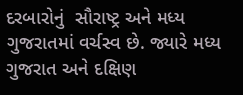દરબારોનું  સૌરાષ્ટ્ર અને મધ્ય ગુજરાતમાં વર્ચસ્વ છે. જ્યારે મધ્ય ગુજરાત અને દક્ષિણ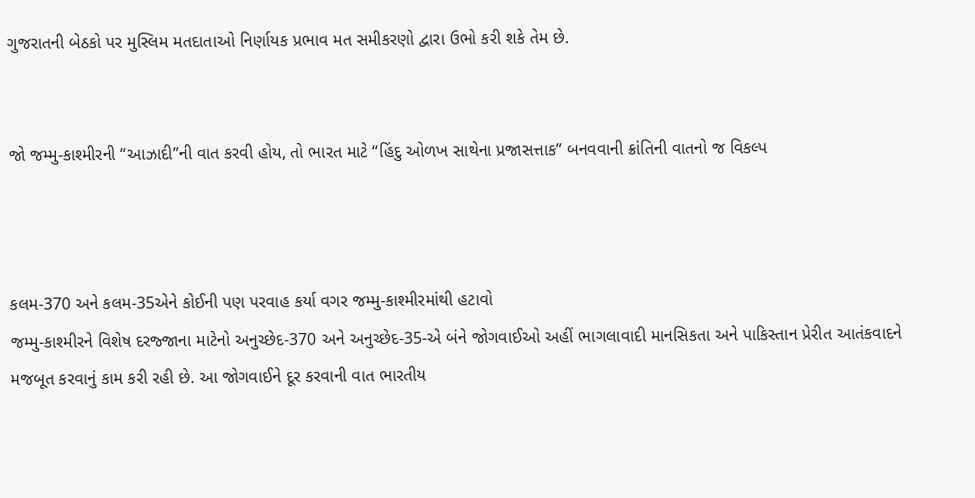ગુજરાતની બેઠકો પર મુસ્લિમ મતદાતાઓ નિર્ણાયક પ્રભાવ મત સમીકરણો દ્વારા ઉભો કરી શકે તેમ છે.


જો જમ્મુ-કાશ્મીરની “આઝાદી”ની વાત કરવી હોય, તો ભારત માટે “હિંદુ ઓળખ સાથેના પ્રજાસત્તાક” બનવવાની ક્રાંતિની વાતનો જ વિકલ્પ



કલમ-370 અને કલમ-35એને કોઈની પણ પરવાહ કર્યા વગર જમ્મુ-કાશ્મીરમાંથી હટાવો
જમ્મુ-કાશ્મીરને વિશેષ દરજ્જાના માટેનો અનુચ્છેદ-370 અને અનુચ્છેદ-35-એ બંને જોગવાઈઓ અહીં ભાગલાવાદી માનસિકતા અને પાકિસ્તાન પ્રેરીત આતંકવાદને મજબૂત કરવાનું કામ કરી રહી છે. આ જોગવાઈને દૂર કરવાની વાત ભારતીય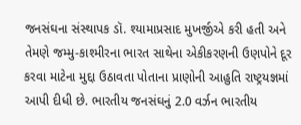જનસંઘના સંસ્થાપક ડૉ. શ્યામાપ્રસાદ મુખર્જીએ કરી હતી અને તેમણે જમ્મુ-કાશ્મીરના ભારત સાથેના એકીકરણની ઉણપોને દૂર કરવા માટેના મુદ્દા ઉઠાવતા પોતાના પ્રાણોની આહુતિ રાષ્ટ્રયજ્ઞમાં આપી દીધી છે. ભારતીય જનસંઘનું 2.0 વર્ઝન ભારતીય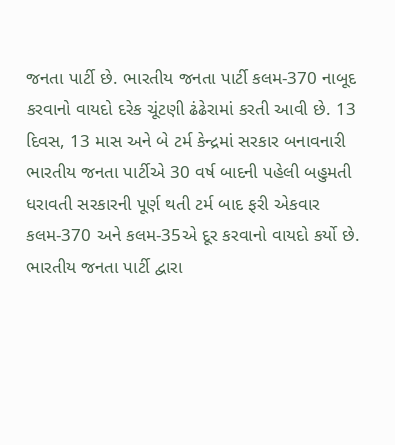જનતા પાર્ટી છે. ભારતીય જનતા પાર્ટી કલમ-370 નાબૂદ કરવાનો વાયદો દરેક ચૂંટણી ઢંઢેરામાં કરતી આવી છે. 13 દિવસ, 13 માસ અને બે ટર્મ કેન્દ્રમાં સરકાર બનાવનારી ભારતીય જનતા પાર્ટીએ 30 વર્ષ બાદની પહેલી બહુમતી ધરાવતી સરકારની પૂર્ણ થતી ટર્મ બાદ ફરી એકવાર કલમ-370 અને કલમ-35એ દૂર કરવાનો વાયદો કર્યો છે.
ભારતીય જનતા પાર્ટી દ્વારા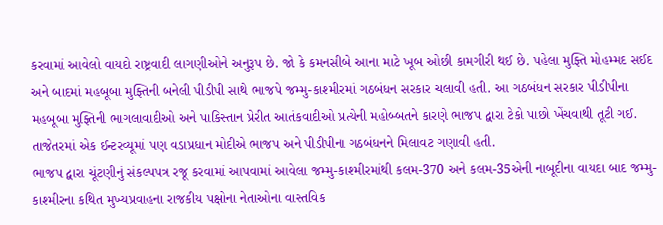કરવામાં આવેલો વાયદો રાષ્ટ્રવાદી લાગણીઓને અનુરૂપ છે. જો કે કમનસીબે આના માટે ખૂબ ઓછી કામગીરી થઈ છે. પહેલા મુફ્તિ મોહમ્મદ સઈદ અને બાદમાં મહબૂબા મુફ્તિની બનેલી પીડીપી સાથે ભાજપે જમ્મુ-કાશ્મીરમાં ગઠબંધન સરકાર ચલાવી હતી. આ ગઠબંધન સરકાર પીડીપીના મહબૂબા મુફ્તિની ભાગલાવાદીઓ અને પાકિસ્તાન પ્રેરીત આતંકવાદીઓ પ્રત્યેની મહોબ્બતને કારણે ભાજપ દ્વારા ટેકો પાછો ખેંચવાથી તૂટી ગઈ. તાજેતરમાં એક ઈન્ટરવ્યૂમાં પણ વડાપ્રધાન મોદીએ ભાજપ અને પીડીપીના ગઠબંધનને મિલાવટ ગણાવી હતી.
ભાજપ દ્વારા ચૂંટણીનું સંકલ્પપત્ર રજૂ કરવામાં આપવામાં આવેલા જમ્મુ-કાશ્મીરમાંથી કલમ-370 અને કલમ-35એની નાબૂદીના વાયદા બાદ જમ્મુ-કાશ્મીરના કથિત મુખ્યપ્રવાહના રાજકીય પક્ષોના નેતાઓના વાસ્તવિક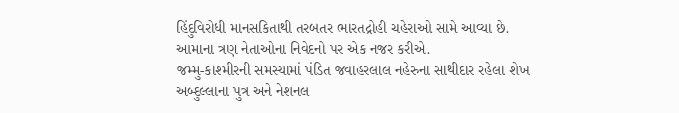હિંદુવિરોધી માનસકિતાથી તરબતર ભારતદ્રોહી ચહેરાઓ સામે આવ્યા છે.
આમાના ત્રણ નેતાઓના નિવેદનો પર એક નજર કરીએ.
જમ્મુ-કાશ્મીરની સમસ્યામાં પંડિત જવાહરલાલ નહેરુના સાથીદાર રહેલા શેખ અબ્દુલ્લાના પુત્ર અને નેશનલ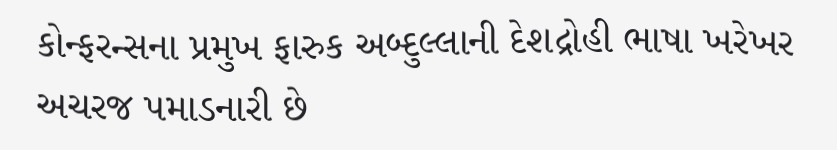કોન્ફરન્સના પ્રમુખ ફારુક અબ્દુલ્લાની દેશદ્રોહી ભાષા ખરેખર અચરજ પમાડનારી છે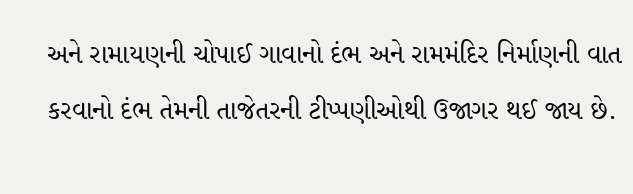અને રામાયણની ચોપાઈ ગાવાનો દંભ અને રામમંદિર નિર્માણની વાત કરવાનો દંભ તેમની તાજેતરની ટીપ્પણીઓથી ઉજાગર થઈ જાય છે.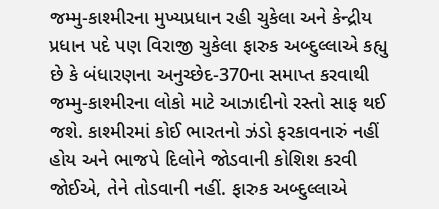જમ્મુ-કાશ્મીરના મુખ્યપ્રધાન રહી ચુકેલા અને કેન્દ્રીય પ્રધાન પદે પણ વિરાજી ચુકેલા ફારુક અબ્દુલ્લાએ કહ્યુ છે કે બંધારણના અનુચ્છેદ-370ના સમાપ્ત કરવાથી જમ્મુ-કાશ્મીરના લોકો માટે આઝાદીનો રસ્તો સાફ થઈ જશે. કાશ્મીરમાં કોઈ ભારતનો ઝંડો ફરકાવનારું નહીં હોય અને ભાજપે દિલોને જોડવાની કોશિશ કરવી જોઈએ, તેને તોડવાની નહીં. ફારુક અબ્દુલ્લાએ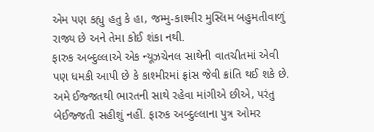એમ પણ કહ્યુ હતુ કે હા, જમ્મુ-કાશ્મીર મુસ્લિમ બહુમતીવાળું રાજ્ય છે અને તેમા કોઈ શંકા નથી.
ફારુક અબ્દુલ્લાએ એક ન્યૂઝચેનલ સાથેની વાતચીતમાં એવી પણ ધમકી આપી છે કે કાશ્મીરમાં ફ્રાંસ જેવી ક્રાંતિ થઈ શકે છે. અમે ઈજ્જતથી ભારતની સાથે રહેવા માંગીએ છીએ, પરંતુ બેઈજ્જતી સહીશું નહીં. ફારુક અબ્દુલ્લાના પુત્ર ઓમર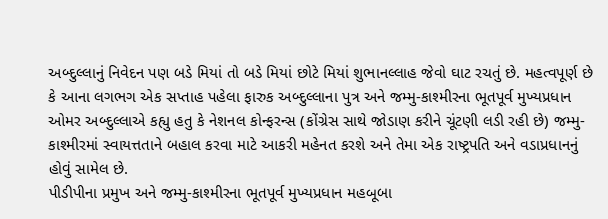અબ્દુલ્લાનું નિવેદન પણ બડે મિયાં તો બડે મિયાં છોટે મિયાં શુભાનલ્લાહ જેવો ઘાટ રચતું છે. મહત્વપૂર્ણ છે કે આના લગભગ એક સપ્તાહ પહેલા ફારુક અબ્દુલ્લાના પુત્ર અને જમ્મુ-કાશ્મીરના ભૂતપૂર્વ મુખ્યપ્રધાન ઓમર અબ્દુલ્લાએ કહ્યુ હતુ કે નેશનલ કોન્ફરન્સ (કોંગ્રેસ સાથે જોડાણ કરીને ચૂંટણી લડી રહી છે) જમ્મુ-કાશ્મીરમાં સ્વાયત્તતાને બહાલ કરવા માટે આકરી મહેનત કરશે અને તેમા એક રાષ્ટ્રપતિ અને વડાપ્રધાનનું હોવું સામેલ છે.
પીડીપીના પ્રમુખ અને જમ્મુ-કાશ્મીરના ભૂતપૂર્વ મુખ્યપ્રધાન મહબૂબા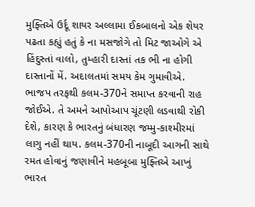મુફ્તિએ ઉર્દૂ શાયર અલ્લામા ઈકબાલનો એક શેયર પઢતા કહ્યું હતું કે ના મસજોગે તો મિટ જાઓગે એ હિંદુસ્તાં વાલો, તુમ્હારી દાસ્તાં તક ભી ના હોગી દાસ્તાનોં મેં. અદાલતમાં સમય કેમ ગુમાવીએ. ભાજપ તરફથી કલમ-370ને સમાપ્ત કરવાની રાહ જોઈએ. તે અમને આપોઆપ ચૂંટણી લડવાથી રોકી દેશે, કારણ કે ભારતનું બંધારણ જમ્મુ-કાશ્મીરમાં લાગુ નહીં થાય. કલમ-370ની નાબૂદી આગની સાથે રમત હોવાનું જણાવીને મહબૂબા મુફ્તિએ આખું ભારત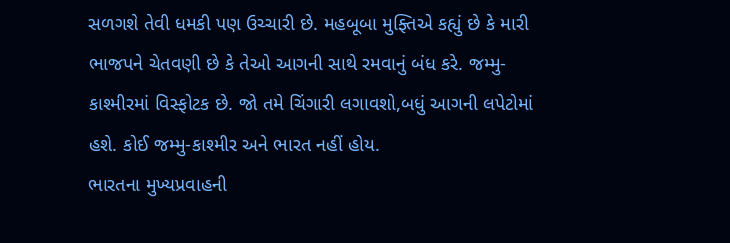સળગશે તેવી ધમકી પણ ઉચ્ચારી છે. મહબૂબા મુફ્તિએ કહ્યું છે કે મારી ભાજપને ચેતવણી છે કે તેઓ આગની સાથે રમવાનું બંધ કરે. જમ્મુ-કાશ્મીરમાં વિસ્ફોટક છે. જો તમે ચિંગારી લગાવશો,બધું આગની લપેટોમાં હશે. કોઈ જમ્મુ-કાશ્મીર અને ભારત નહીં હોય.
ભારતના મુખ્યપ્રવાહની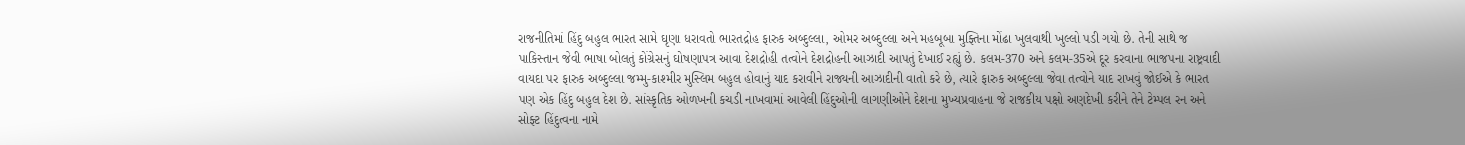રાજનીતિમાં હિંદુ બહુલ ભારત સામે ઘૃણા ધરાવતો ભારતદ્રોહ ફારુક અબ્દુલ્લા, ઓમર અબ્દુલ્લા અને મહબૂબા મુફ્તિના મોંઢા ખુલવાથી ખુલ્લો પડી ગયો છે. તેની સાથે જ પાકિસ્તાન જેવી ભાષા બોલતું કોંગ્રેસનું ઘોષણાપત્ર આવા દેશદ્રોહી તત્વોને દેશદ્રોહની આઝાદી આપતું દેખાઈ રહ્યું છે. કલમ-370 અને કલમ-35એ દૂર કરવાના ભાજપના રાષ્ટ્રવાદી વાયદા પર ફારુક અબ્દુલ્લા જમ્મુ-કાશ્મીર મુસ્લિમ બહુલ હોવાનું યાદ કરાવીને રાજ્યની આઝાદીની વાતો કરે છે, ત્યારે ફારુક અબ્દુલ્લા જેવા તત્વોને યાદ રાખવું જોઈએ કે ભારત પણ એક હિંદુ બહુલ દેશ છે. સાંસ્કૃતિક ઓળખની કચડી નાખવામાં આવેલી હિંદુઓની લાગણીઓને દેશના મુખ્યપ્રવાહના જે રાજકીય પક્ષો અણદેખી કરીને તેને ટેમ્પલ રન અને સોફ્ટ હિંદુત્વના નામે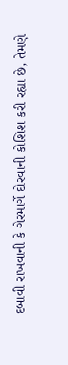દબાવી રાખવાની કે ગેરમાર્ગે દોરવાની કોશિશ કરી રહ્યા છે, તેમણે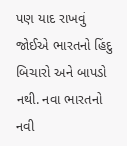પણ યાદ રાખવું જોઈએ ભારતનો હિંદુ બિચારો અને બાપડો નથી. નવા ભારતનો નવી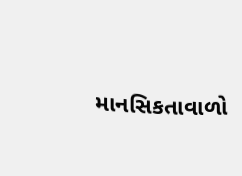માનસિકતાવાળો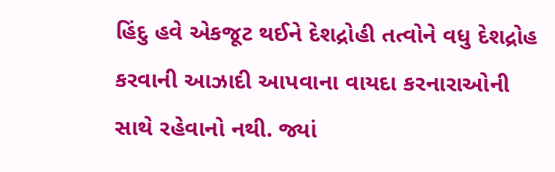હિંદુ હવે એકજૂટ થઈને દેશદ્રોહી તત્વોને વધુ દેશદ્રોહ કરવાની આઝાદી આપવાના વાયદા કરનારાઓની સાથે રહેવાનો નથી. જ્યાં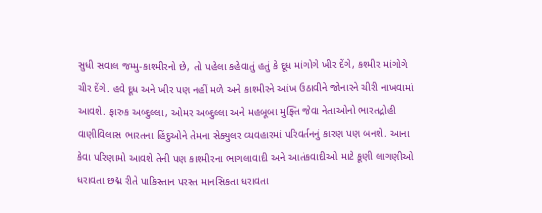સુધી સવાલ જમ્મુ-કાશ્મીરનો છે, તો પહેલા કહેવાતું હતું કે દૂધ માંગોગે ખીર દેંગે, કશ્મીર માંગોગે ચીર દેંગે. હવે દૂધ અને ખીર પણ નહીં મળે અને કાશ્મીરને આંખ ઉઠાવીને જોનારને ચીરી નાખવામાં આવશે. ફારુક અબ્દુલ્લા, ઓમર અબ્દુલ્લા અને મહબૂબા મુફ્તિ જેવા નેતાઓનો ભારતદ્રોહી વાણીવિલાસ ભારતના હિંદુઓને તેમના સેક્યુલર વ્યવહારમાં પરિવર્તનનું કારણ પણ બનશે. આના કેવા પરિણામો આવશે તેની પણ કાશ્મીરના ભાગલાવાદી અને આતંકવાદીઓ માટે કૂણી લાગણીઓ ધરાવતા છદ્મ રીતે પાકિસ્તાન પરસ્ત માનસિકતા ધરાવતા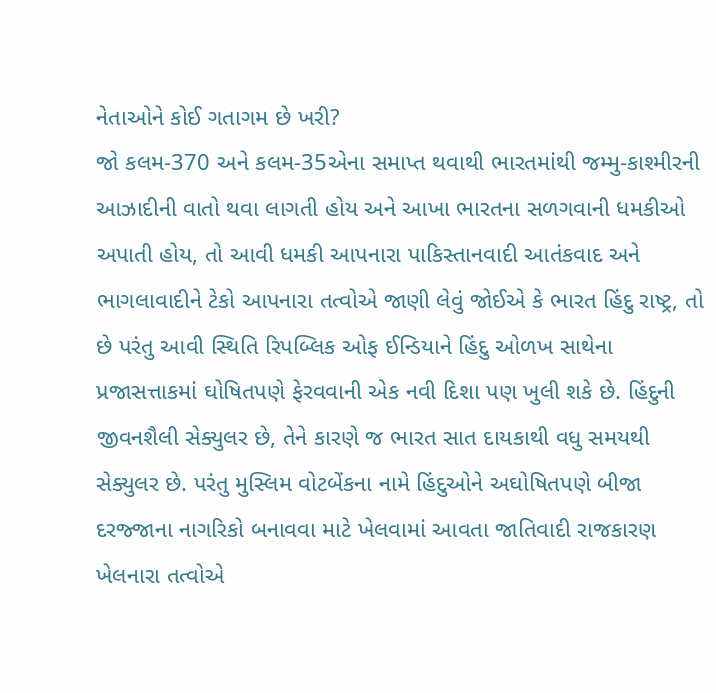નેતાઓને કોઈ ગતાગમ છે ખરી?
જો કલમ-370 અને કલમ-35એના સમાપ્ત થવાથી ભારતમાંથી જમ્મુ-કાશ્મીરની આઝાદીની વાતો થવા લાગતી હોય અને આખા ભારતના સળગવાની ધમકીઓ અપાતી હોય, તો આવી ધમકી આપનારા પાકિસ્તાનવાદી આતંકવાદ અને ભાગલાવાદીને ટેકો આપનારા તત્વોએ જાણી લેવું જોઈએ કે ભારત હિંદુ રાષ્ટ્ર, તો છે પરંતુ આવી સ્થિતિ રિપબ્લિક ઓફ ઈન્ડિયાને હિંદુ ઓળખ સાથેના પ્રજાસત્તાકમાં ઘોષિતપણે ફેરવવાની એક નવી દિશા પણ ખુલી શકે છે. હિંદુની જીવનશૈલી સેક્યુલર છે, તેને કારણે જ ભારત સાત દાયકાથી વધુ સમયથી સેક્યુલર છે. પરંતુ મુસ્લિમ વોટબેંકના નામે હિંદુઓને અઘોષિતપણે બીજા દરજ્જાના નાગરિકો બનાવવા માટે ખેલવામાં આવતા જાતિવાદી રાજકારણ ખેલનારા તત્વોએ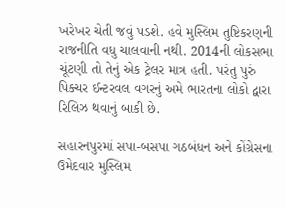ખરેખર ચેતી જવું પડશે. હવે મુસ્લિમ તુષ્ટિકરણની રાજનીતિ વધુ ચાલવાની નથી. 2014ની લોકસભા ચૂંટણી તો તેનું એક ટ્રેલર માત્ર હતી. પરંતુ પુરું પિક્ચર ઈન્ટરવલ વગરનું અમે ભારતના લોકો દ્વારા રિલિઝ થવાનું બાકી છે.

સહારનપુરમાં સપા-બસપા ગઠબંધન અને કોંગ્રેસના ઉમેદવાર મુસ્લિમ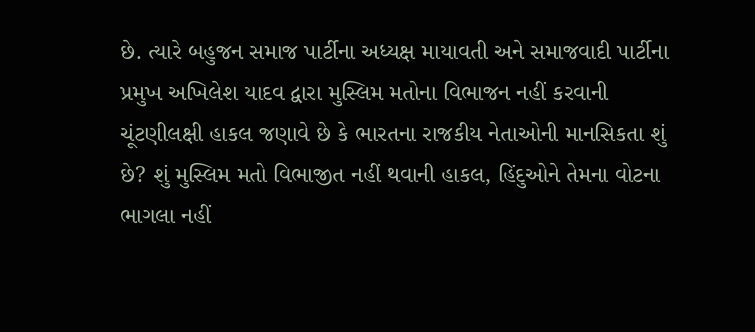છે. ત્યારે બહુજન સમાજ પાર્ટીના અધ્યક્ષ માયાવતી અને સમાજવાદી પાર્ટીના પ્રમુખ અખિલેશ યાદવ દ્વારા મુસ્લિમ મતોના વિભાજન નહીં કરવાની ચૂંટણીલક્ષી હાકલ જણાવે છે કે ભારતના રાજકીય નેતાઓની માનસિકતા શું છે? શું મુસ્લિમ મતો વિભાજીત નહીં થવાની હાકલ, હિંદુઓને તેમના વોટના ભાગલા નહીં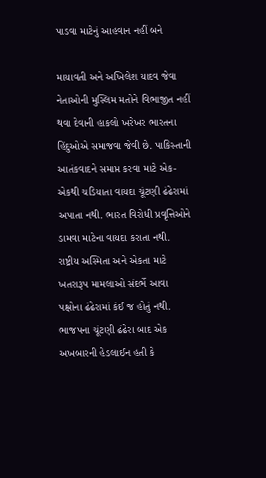પાડવા માટેનું આહવાન નહીં બને

માયાવતી અને અખિલેશ યાદવ જેવા નેતાઓની મુસ્લિમ મતોને વિભાજીત નહીં થવા દેવાની હાકલો ખરેખર ભારતના હિંદુઓએ સમાજવા જેવી છે. પાકિસ્તાની આતંકવાદને સમાપ્ત કરવા માટે એક-એકથી ચડિયાતા વાયદા ચૂંટણી ઢંઢેરામાં અપાતા નથી. ભારત વિરોધી પ્રવૃત્તિઓને ડામવા માટેના વાયદા કરાતા નથી. રાષ્ટ્રીય અસ્મિતા અને એકતા માટે ખતરારૂપ મામલાઓ સંદર્ભે આવા પક્ષોના ઢંઢેરામાં કંઈ જ હોતું નથી. ભાજપના ચૂંટણી ઢંઢેરા બાદ એક અખબારની હેડલાઈન હતી કે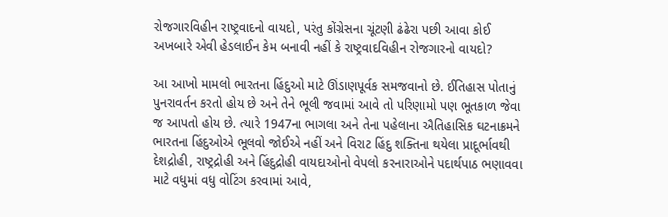રોજગારવિહીન રાષ્ટ્રવાદનો વાયદો, પરંતુ કોંગ્રેસના ચૂંટણી ઢંઢેરા પછી આવા કોઈ અખબારે એવી હેડલાઈન કેમ બનાવી નહીં કે રાષ્ટ્રવાદવિહીન રોજગારનો વાયદો?

આ આખો મામલો ભારતના હિંદુઓ માટે ઊંડાણપૂર્વક સમજવાનો છે. ઈતિહાસ પોતાનું પુનરાવર્તન કરતો હોય છે અને તેને ભૂલી જવામાં આવે તો પરિણામો પણ ભૂતકાળ જેવા જ આપતો હોય છે. ત્યારે 1947ના ભાગલા અને તેના પહેલાના ઐતિહાસિક ઘટનાક્રમને ભારતના હિંદુઓએ ભૂલવો જોઈએ નહીં અને વિરાટ હિંદુ શક્તિના થયેલા પ્રાદૂર્ભાવથી દેશદ્રોહી, રાષ્ટ્રદ્રોહી અને હિંદુદ્રોહી વાયદાઓનો વેપલો કરનારાઓને પદાર્થપાઠ ભણાવવા માટે વધુમાં વધુ વોટિંગ કરવામાં આવે,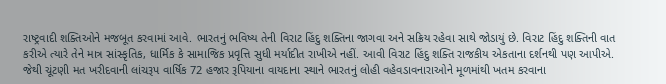રાષ્ટ્રવાદી શક્તિઓને મજબૂત કરવામાં આવે. ભારતનું ભવિષ્ય તેની વિરાટ હિંદુ શક્તિના જાગવા અને સક્રિય રહેવા સાથે જોડાયું છે. વિરાટ હિંદુ શક્તિની વાત કરીએ ત્યારે તેને માત્ર સાંસ્કૃતિક, ધાર્મિક કે સામાજિક પ્રવૃત્તિ સુધી મર્યાદીત રાખીએ નહીં. આવી વિરાટ હિંદુ શક્તિ રાજકીય એકતાના દર્શનથી પણ આપીએ. જેથી ચૂંટણી મત ખરીદવાની લાંચરૂપ વાર્ષિક 72 હજાર રૂપિયાના વાયદાના સ્થાને ભારતનું લોહી વહેવડાવનારાઓને મૂળમાંથી ખતમ કરવાના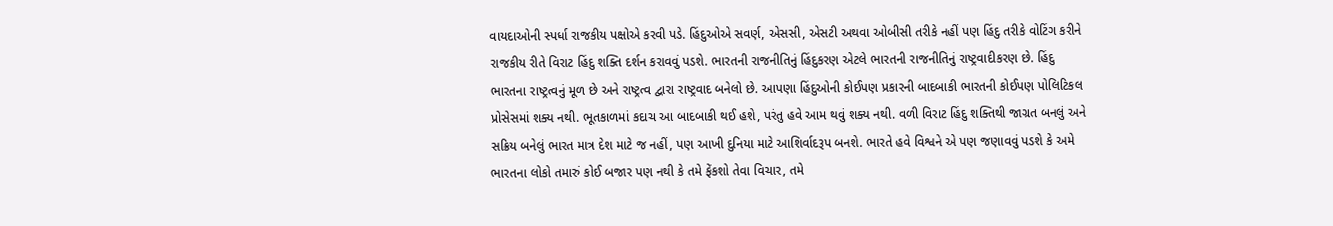વાયદાઓની સ્પર્ધા રાજકીય પક્ષોએ કરવી પડે. હિંદુઓએ સવર્ણ, એસસી, એસટી અથવા ઓબીસી તરીકે નહીં પણ હિંદુ તરીકે વોટિંગ કરીને રાજકીય રીતે વિરાટ હિંદુ શક્તિ દર્શન કરાવવું પડશે. ભારતની રાજનીતિનું હિંદુકરણ એટલે ભારતની રાજનીતિનું રાષ્ટ્રવાદીકરણ છે. હિંદુ ભારતના રાષ્ટ્રત્વનું મૂળ છે અને રાષ્ટ્રત્વ દ્વારા રાષ્ટ્રવાદ બનેલો છે. આપણા હિંદુઓની કોઈપણ પ્રકારની બાદબાકી ભારતની કોઈપણ પોલિટિકલ પ્રોસેસમાં શક્ય નથી. ભૂતકાળમાં કદાચ આ બાદબાકી થઈ હશે, પરંતુ હવે આમ થવું શક્ય નથી. વળી વિરાટ હિંદુ શક્તિથી જાગ્રત બનલું અને સક્રિય બનેલું ભારત માત્ર દેશ માટે જ નહીં, પણ આખી દુનિયા માટે આશિર્વાદરૂપ બનશે. ભારતે હવે વિશ્વને એ પણ જણાવવું પડશે કે અમે ભારતના લોકો તમારું કોઈ બજાર પણ નથી કે તમે ફેંકશો તેવા વિચાર, તમે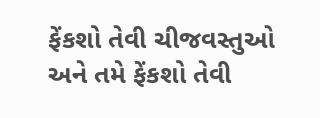ફેંકશો તેવી ચીજવસ્તુઓ અને તમે ફેંકશો તેવી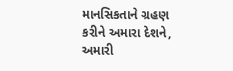માનસિકતાને ગ્રહણ કરીને અમારા દેશને, અમારી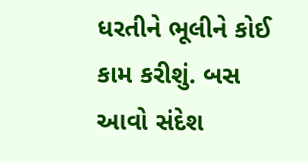ધરતીને ભૂલીને કોઈ કામ કરીશું. બસ આવો સંદેશ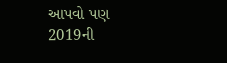આપવો પણ 2019ની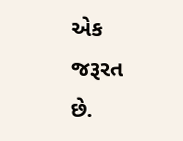એક જરૂરત છે.